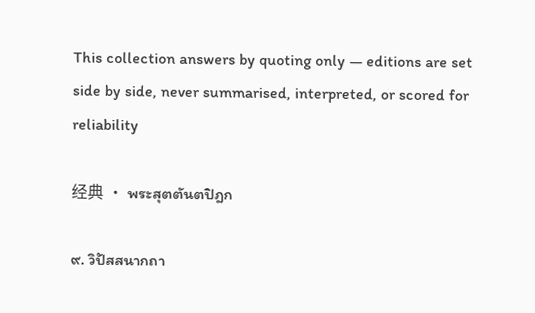This collection answers by quoting only — editions are set side by side, never summarised, interpreted, or scored for reliability

经典 · พระสุตตันตปิฎก

๙. วิปัสสนากถา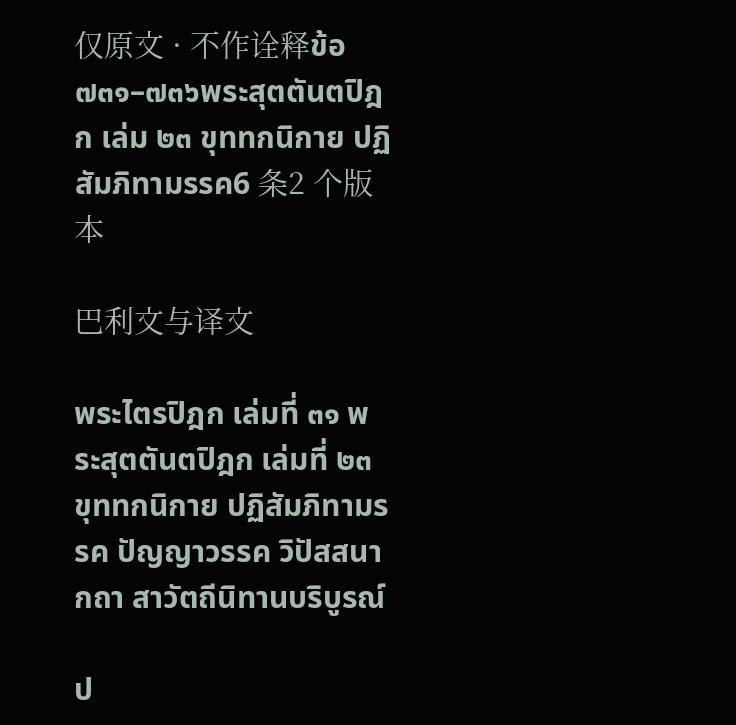仅原文 · 不作诠释ข้อ ๗๓๑–๗๓๖พระสุตตันตปิฎก เล่ม ๒๓ ขุททกนิกาย ปฏิสัมภิทามรรค6 条2 个版本

巴利文与译文

พระไตรปิฎก เล่มที่ ๓๑ พระสุตตันตปิฎก เล่มที่ ๒๓ ขุททกนิกาย ปฏิสัมภิทามรรค ปัญญาวรรค วิปัสสนากถา สาวัตถีนิทานบริบูรณ์

ป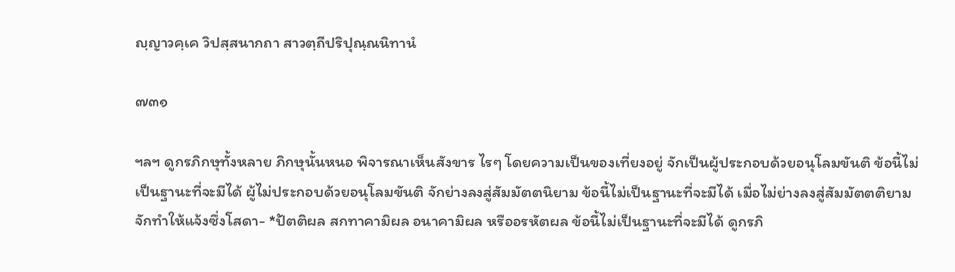ญฺญาวคฺเค วิปสฺสนากถา สาวตฺถีปริปุณฺณนิทานํ

๗๓๑

ฯลฯ ดูกรภิกษุทั้งหลาย ภิกษุนั้นหนอ พิจารณาเห็นสังขาร ไรๆ โดยความเป็นของเที่ยงอยู่ จักเป็นผู้ประกอบด้วยอนุโลมขันติ ข้อนี้ไม่ เป็นฐานะที่จะมีได้ ผู้ไม่ประกอบด้วยอนุโลมขันติ จักย่างลงสู่สัมมัตตนิยาม ข้อนี้ไม่เป็นฐานะที่จะมีได้ เมื่อไม่ย่างลงสู่สัมมัตตติยาม จักทำให้แจ้งซึ่งโสดา- *ปัตติผล สกทาคามิผล อนาคามิผล หรืออรหัตผล ข้อนี้ไม่เป็นฐานะที่จะมีได้ ดูกรภิ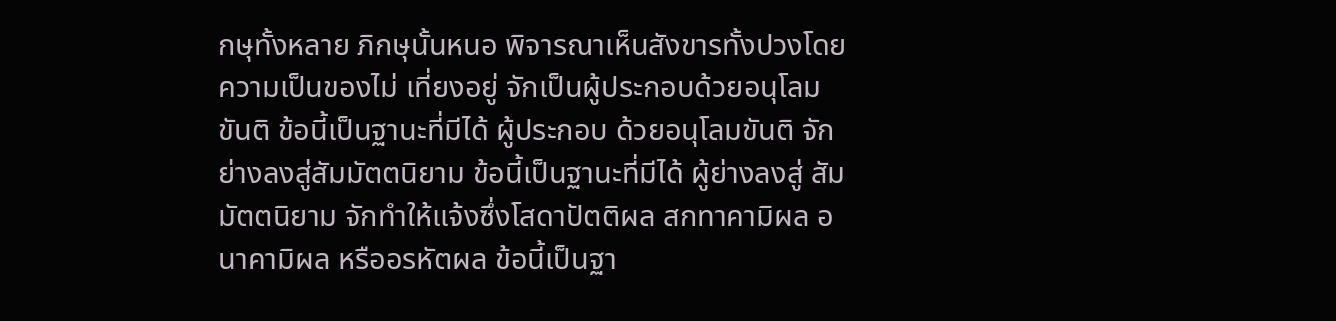กษุทั้งหลาย ภิกษุนั้นหนอ พิจารณาเห็นสังขารทั้งปวงโดยความเป็นของไม่ เที่ยงอยู่ จักเป็นผู้ประกอบด้วยอนุโลมขันติ ข้อนี้เป็นฐานะที่มีได้ ผู้ประกอบ ด้วยอนุโลมขันติ จักย่างลงสู่สัมมัตตนิยาม ข้อนี้เป็นฐานะที่มีได้ ผู้ย่างลงสู่ สัมมัตตนิยาม จักทำให้แจ้งซึ่งโสดาปัตติผล สกทาคามิผล อนาคามิผล หรืออรหัตผล ข้อนี้เป็นฐา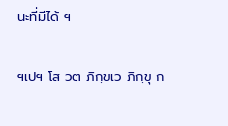นะที่มีได้ ฯ

ฯเปฯ โส วต ภิกฺขเว ภิกฺขุ ก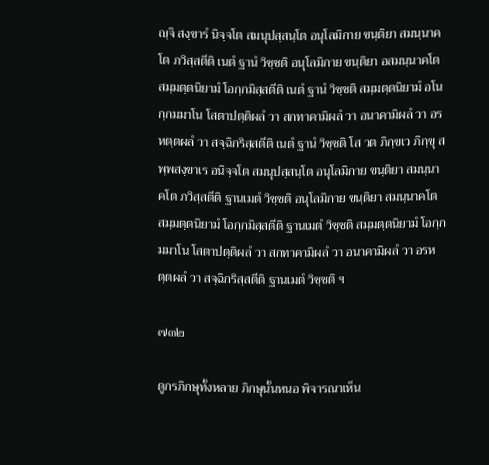ญฺจิ สงฺขารํ นิจฺจโต สมนุปสฺสนฺโต อนุโลมิกาย ขนฺติยา สมนฺนาคโต ภวิสฺสตีติ เนตํ ฐานํ วิชฺชติ อนุโลมิกาย ขนฺติยา อสมนฺนาคโต สมฺมตฺตนิยามํ โอกฺกมิสฺสตีติ เนตํ ฐานํ วิชฺชติ สมฺมตฺตนิยามํ อโนกฺกมมาโน โสตาปตฺติผลํ วา สกทาคามิผลํ วา อนาคามิผลํ วา อรหตฺตผลํ วา สจฺฉิกริสฺสตีติ เนตํ ฐานํ วิชฺชติ โส วต ภิกฺขเว ภิกฺขุ สพฺพสงฺขาเร อนิจฺจโต สมนุปสฺสนฺโต อนุโลมิกาย ขนฺติยา สมนฺนาคโต ภวิสฺสตีติ ฐานเมตํ วิชฺชติ อนุโลมิกาย ขนฺติยา สมนฺนาคโต สมฺมตฺตนิยามํ โอกฺกมิสฺสตีติ ฐานเมตํ วิชฺชติ สมฺมตฺตนิยามํ โอกฺกมมาโน โสตาปตฺติผลํ วา สกทาคามิผลํ วา อนาคามิผลํ วา อรหตฺตผลํ วา สจฺฉิกริสฺสตีติ ฐานเมตํ วิชฺชติ ฯ

๗๓๒

ดูกรภิกษุทั้งหลาย ภิกษุนั้นหนอ พิจารณาเห็น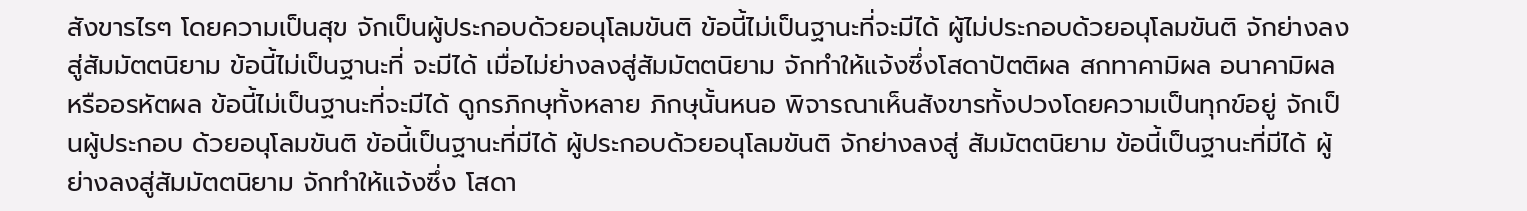สังขารไรๆ โดยความเป็นสุข จักเป็นผู้ประกอบด้วยอนุโลมขันติ ข้อนี้ไม่เป็นฐานะที่จะมีได้ ผู้ไม่ประกอบด้วยอนุโลมขันติ จักย่างลงสู่สัมมัตตนิยาม ข้อนี้ไม่เป็นฐานะที่ จะมีได้ เมื่อไม่ย่างลงสู่สัมมัตตนิยาม จักทำให้แจ้งซึ่งโสดาปัตติผล สกทาคามิผล อนาคามิผล หรืออรหัตผล ข้อนี้ไม่เป็นฐานะที่จะมีได้ ดูกรภิกษุทั้งหลาย ภิกษุนั้นหนอ พิจารณาเห็นสังขารทั้งปวงโดยความเป็นทุกข์อยู่ จักเป็นผู้ประกอบ ด้วยอนุโลมขันติ ข้อนี้เป็นฐานะที่มีได้ ผู้ประกอบด้วยอนุโลมขันติ จักย่างลงสู่ สัมมัตตนิยาม ข้อนี้เป็นฐานะที่มีได้ ผู้ย่างลงสู่สัมมัตตนิยาม จักทำให้แจ้งซึ่ง โสดา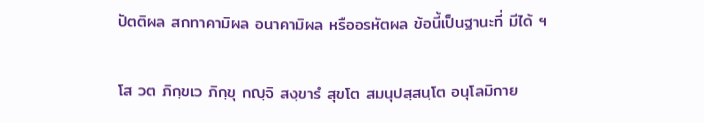ปัตติผล สกทาคามิผล อนาคามิผล หรืออรหัตผล ข้อนี้เป็นฐานะที่ มีได้ ฯ

โส วต ภิกฺขเว ภิกฺขุ กญฺจิ สงฺขารํ สุขโต สมนุปสฺสนฺโต อนุโลมิกาย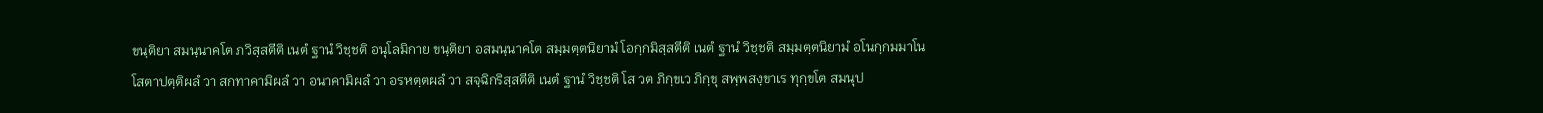ขนฺติยา สมนฺนาคโต ภวิสฺสตีติ เนตํ ฐานํ วิชฺชติ อนุโลมิกาย ขนฺติยา อสมนฺนาคโต สมฺมตฺตนิยามํ โอกฺกมิสฺสตีติ เนตํ ฐานํ วิชฺชติ สมฺมตฺตนิยามํ อโนกฺกมมาโน โสตาปตฺติผลํ วา สกทาคามิผลํ วา อนาคามิผลํ วา อรหตฺตผลํ วา สจฺฉิกริสฺสตีติ เนตํ ฐานํ วิชฺชติ โส วต ภิกฺขเว ภิกฺขุ สพฺพสงฺขาเร ทุกฺขโต สมนุป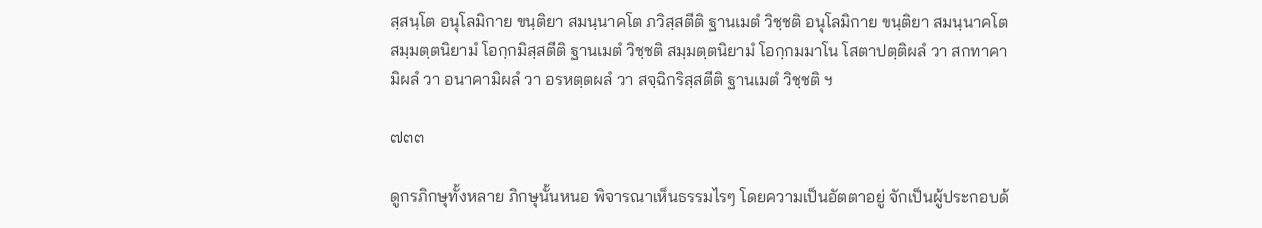สฺสนฺโต อนุโลมิกาย ขนฺติยา สมนฺนาคโต ภวิสฺสตีติ ฐานเมตํ วิชฺชติ อนุโลมิกาย ขนฺติยา สมนฺนาคโต สมฺมตฺตนิยามํ โอกฺกมิสฺสตีติ ฐานเมตํ วิชฺชติ สมฺมตฺตนิยามํ โอกฺกมมาโน โสตาปตฺติผลํ วา สกทาคามิผลํ วา อนาคามิผลํ วา อรหตฺตผลํ วา สจฺฉิกริสฺสตีติ ฐานเมตํ วิชฺชติ ฯ

๗๓๓

ดูกรภิกษุทั้งหลาย ภิกษุนั้นหนอ พิจารณาเห็นธรรมไรๆ โดยความเป็นอัตตาอยู่ จักเป็นผู้ประกอบด้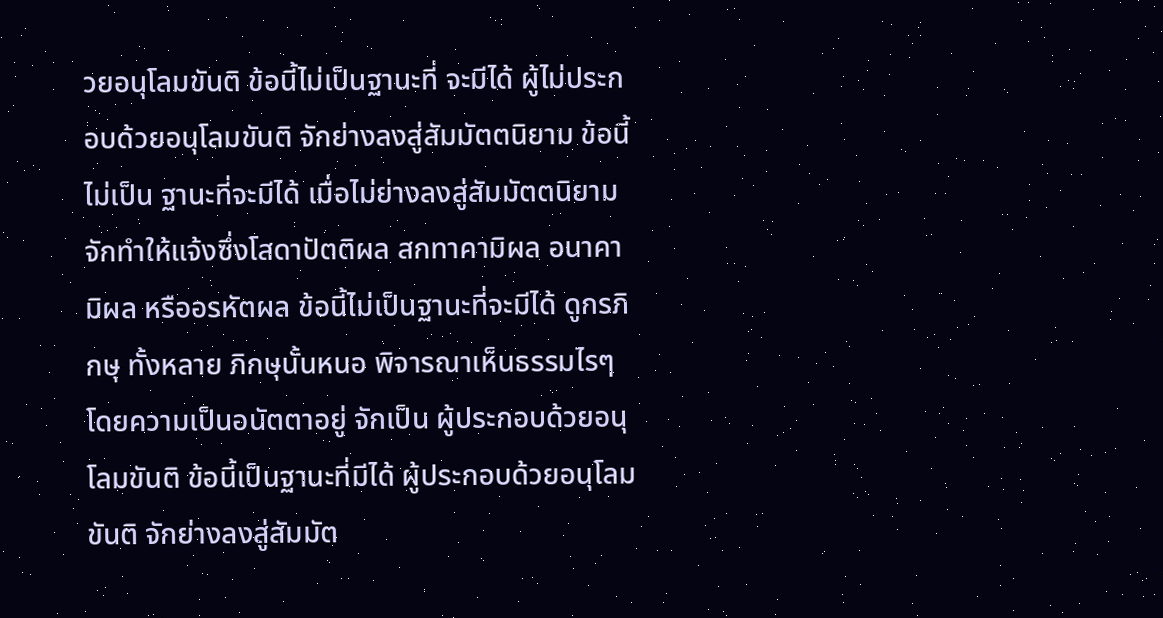วยอนุโลมขันติ ข้อนี้ไม่เป็นฐานะที่ จะมีได้ ผู้ไม่ประกอบด้วยอนุโลมขันติ จักย่างลงสู่สัมมัตตนิยาม ข้อนี้ไม่เป็น ฐานะที่จะมีได้ เมื่อไม่ย่างลงสู่สัมมัตตนิยาม จักทำให้แจ้งซึ่งโสดาปัตติผล สกทาคามิผล อนาคามิผล หรืออรหัตผล ข้อนี้ไม่เป็นฐานะที่จะมีได้ ดูกรภิกษุ ทั้งหลาย ภิกษุนั้นหนอ พิจารณาเห็นธรรมไรๆ โดยความเป็นอนัตตาอยู่ จักเป็น ผู้ประกอบด้วยอนุโลมขันติ ข้อนี้เป็นฐานะที่มีได้ ผู้ประกอบด้วยอนุโลมขันติ จักย่างลงสู่สัมมัต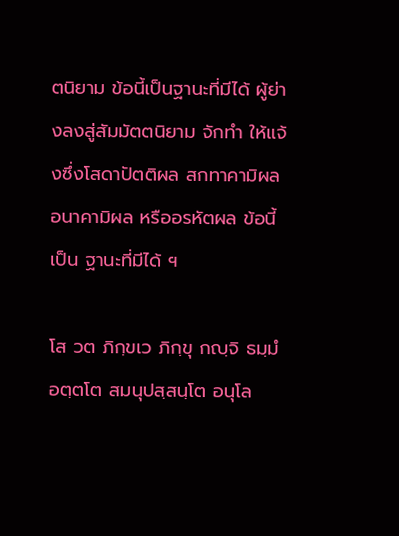ตนิยาม ข้อนี้เป็นฐานะที่มีได้ ผู้ย่างลงสู่สัมมัตตนิยาม จักทำ ให้แจ้งซึ่งโสดาปัตติผล สกทาคามิผล อนาคามิผล หรืออรหัตผล ข้อนี้เป็น ฐานะที่มีได้ ฯ

โส วต ภิกฺขเว ภิกฺขุ กญฺจิ ธมฺมํ อตฺตโต สมนุปสฺสนฺโต อนุโล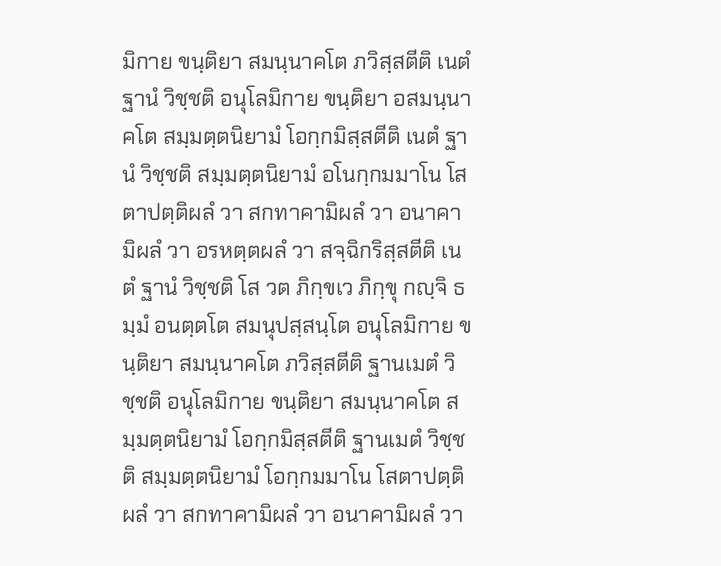มิกาย ขนฺติยา สมนฺนาคโต ภวิสฺสตีติ เนตํ ฐานํ วิชฺชติ อนุโลมิกาย ขนฺติยา อสมนฺนาคโต สมฺมตฺตนิยามํ โอกฺกมิสฺสตีติ เนตํ ฐานํ วิชฺชติ สมฺมตฺตนิยามํ อโนกฺกมมาโน โสตาปตฺติผลํ วา สกทาคามิผลํ วา อนาคามิผลํ วา อรหตฺตผลํ วา สจฺฉิกริสฺสตีติ เนตํ ฐานํ วิชฺชติ โส วต ภิกฺขเว ภิกฺขุ กญฺจิ ธมฺมํ อนตฺตโต สมนุปสฺสนฺโต อนุโลมิกาย ขนฺติยา สมนฺนาคโต ภวิสฺสตีติ ฐานเมตํ วิชฺชติ อนุโลมิกาย ขนฺติยา สมนฺนาคโต สมฺมตฺตนิยามํ โอกฺกมิสฺสตีติ ฐานเมตํ วิชฺชติ สมฺมตฺตนิยามํ โอกฺกมมาโน โสตาปตฺติผลํ วา สกทาคามิผลํ วา อนาคามิผลํ วา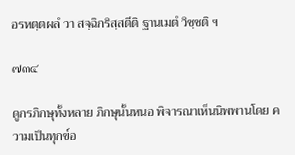อรหตฺตผลํ วา สจฺฉิกริสฺสตีติ ฐานเมตํ วิชฺชติ ฯ

๗๓๔

ดูกรภิกษุทั้งหลาย ภิกษุนั้นหนอ พิจารณาเห็นนิพพานโดย ความเป็นทุกข์อ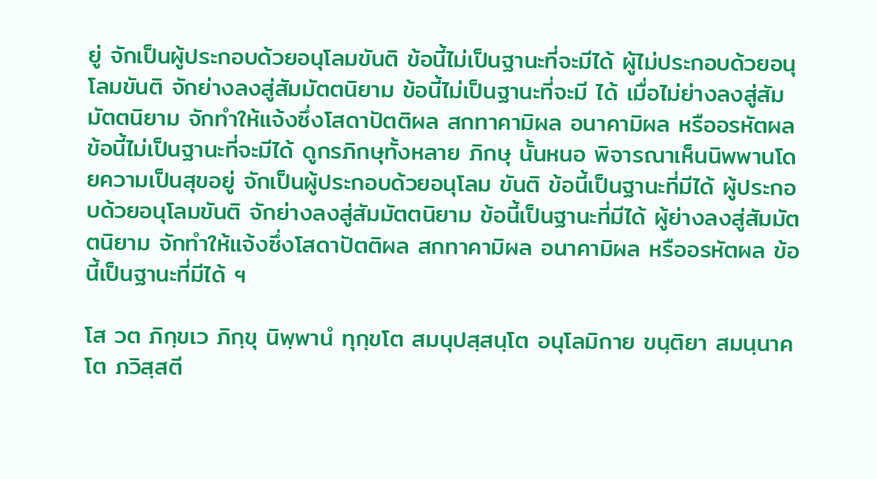ยู่ จักเป็นผู้ประกอบด้วยอนุโลมขันติ ข้อนี้ไม่เป็นฐานะที่จะมีได้ ผู้ไม่ประกอบด้วยอนุโลมขันติ จักย่างลงสู่สัมมัตตนิยาม ข้อนี้ไม่เป็นฐานะที่จะมี ได้ เมื่อไม่ย่างลงสู่สัมมัตตนิยาม จักทำให้แจ้งซึ่งโสดาปัตติผล สกทาคามิผล อนาคามิผล หรืออรหัตผล ข้อนี้ไม่เป็นฐานะที่จะมีได้ ดูกรภิกษุทั้งหลาย ภิกษุ นั้นหนอ พิจารณาเห็นนิพพานโดยความเป็นสุขอยู่ จักเป็นผู้ประกอบด้วยอนุโลม ขันติ ข้อนี้เป็นฐานะที่มีได้ ผู้ประกอบด้วยอนุโลมขันติ จักย่างลงสู่สัมมัตตนิยาม ข้อนี้เป็นฐานะที่มีได้ ผู้ย่างลงสู่สัมมัตตนิยาม จักทำให้แจ้งซึ่งโสดาปัตติผล สกทาคามิผล อนาคามิผล หรืออรหัตผล ข้อนี้เป็นฐานะที่มีได้ ฯ

โส วต ภิกฺขเว ภิกฺขุ นิพฺพานํ ทุกฺขโต สมนุปสฺสนฺโต อนุโลมิกาย ขนฺติยา สมนฺนาคโต ภวิสฺสตี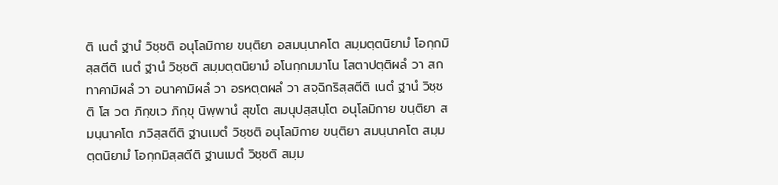ติ เนตํ ฐานํ วิชฺชติ อนุโลมิกาย ขนฺติยา อสมนฺนาคโต สมฺมตฺตนิยามํ โอกฺกมิสฺสตีติ เนตํ ฐานํ วิชฺชติ สมฺมตฺตนิยามํ อโนกฺกมมาโน โสตาปตฺติผลํ วา สกทาคามิผลํ วา อนาคามิผลํ วา อรหตฺตผลํ วา สจฺฉิกริสฺสตีติ เนตํ ฐานํ วิชฺชติ โส วต ภิกฺขเว ภิกฺขุ นิพฺพานํ สุขโต สมนุปสฺสนฺโต อนุโลมิกาย ขนฺติยา สมนฺนาคโต ภวิสฺสตีติ ฐานเมตํ วิชฺชติ อนุโลมิกาย ขนฺติยา สมนฺนาคโต สมฺมตฺตนิยามํ โอกฺกมิสฺสตีติ ฐานเมตํ วิชฺชติ สมฺม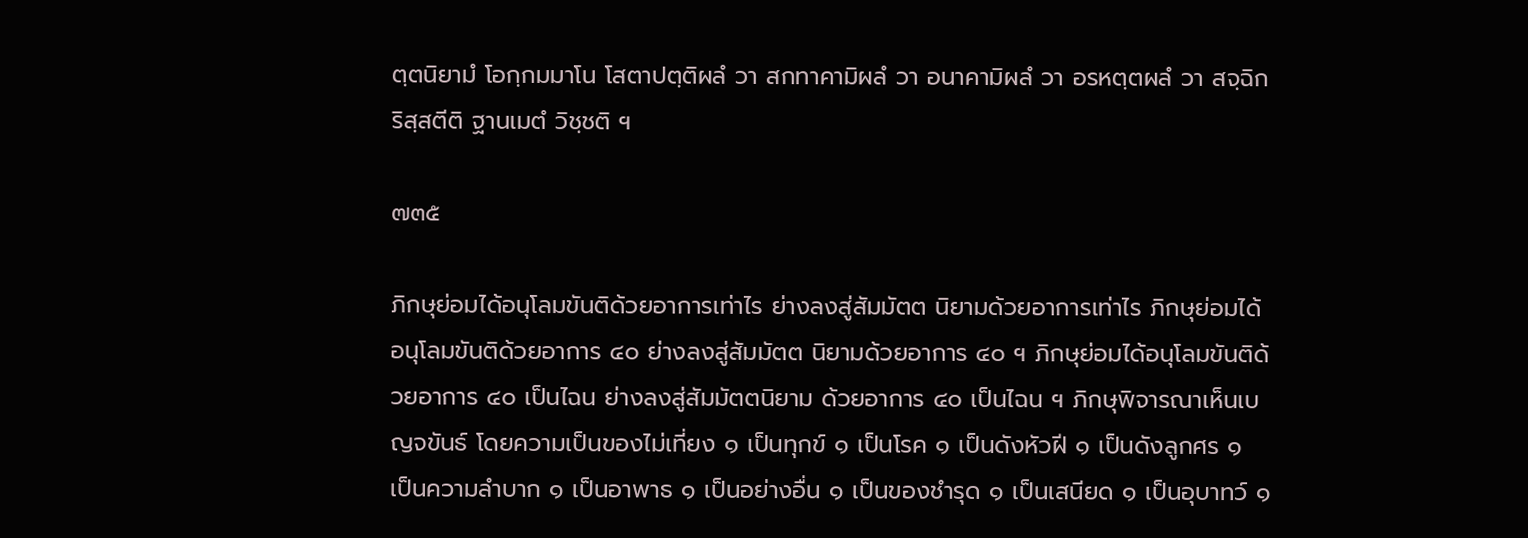ตฺตนิยามํ โอกฺกมมาโน โสตาปตฺติผลํ วา สกทาคามิผลํ วา อนาคามิผลํ วา อรหตฺตผลํ วา สจฺฉิกริสฺสตีติ ฐานเมตํ วิชฺชติ ฯ

๗๓๕

ภิกษุย่อมได้อนุโลมขันติด้วยอาการเท่าไร ย่างลงสู่สัมมัตต นิยามด้วยอาการเท่าไร ภิกษุย่อมได้อนุโลมขันติด้วยอาการ ๔๐ ย่างลงสู่สัมมัตต นิยามด้วยอาการ ๔๐ ฯ ภิกษุย่อมได้อนุโลมขันติด้วยอาการ ๔๐ เป็นไฉน ย่างลงสู่สัมมัตตนิยาม ด้วยอาการ ๔๐ เป็นไฉน ฯ ภิกษุพิจารณาเห็นเบญจขันธ์ โดยความเป็นของไม่เที่ยง ๑ เป็นทุกข์ ๑ เป็นโรค ๑ เป็นดังหัวฝี ๑ เป็นดังลูกศร ๑ เป็นความลำบาก ๑ เป็นอาพาธ ๑ เป็นอย่างอื่น ๑ เป็นของชำรุด ๑ เป็นเสนียด ๑ เป็นอุบาทว์ ๑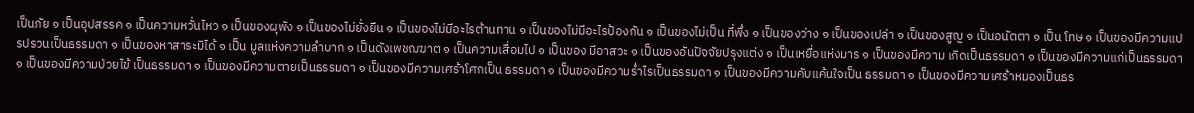เป็นภัย ๑ เป็นอุปสรรค ๑ เป็นความหวั่นไหว ๑ เป็นของผุพัง ๑ เป็นของไม่ยั่งยืน ๑ เป็นของไม่มีอะไรต้านทาน ๑ เป็นของไม่มีอะไรป้องกัน ๑ เป็นของไม่เป็น ที่พึ่ง ๑ เป็นของว่าง ๑ เป็นของเปล่า ๑ เป็นของสูญ ๑ เป็นอนัตตา ๑ เป็น โทษ ๑ เป็นของมีความแปรปรวนเป็นธรรมดา ๑ เป็นของหาสาระมิได้ ๑ เป็น มูลแห่งความลำบาก ๑ เป็นดังเพชฌฆาต ๑ เป็นความเสื่อมไป ๑ เป็นของ มีอาสวะ ๑ เป็นของอันปัจจัยปรุงแต่ง ๑ เป็นเหยื่อแห่งมาร ๑ เป็นของมีความ เกิดเป็นธรรมดา ๑ เป็นของมีความแก่เป็นธรรมดา ๑ เป็นของมีความป่วยไข้ เป็นธรรมดา ๑ เป็นของมีความตายเป็นธรรมดา ๑ เป็นของมีความเศร้าโศกเป็น ธรรมดา ๑ เป็นของมีความร่ำไรเป็นธรรมดา ๑ เป็นของมีความคับแค้นใจเป็น ธรรมดา ๑ เป็นของมีความเศร้าหมองเป็นธร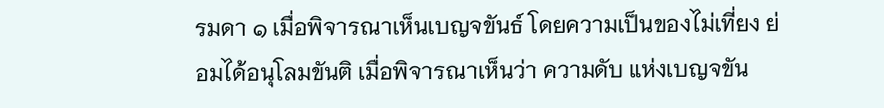รมดา ๑ เมื่อพิจารณาเห็นเบญจขันธ์ โดยความเป็นของไม่เที่ยง ย่อมได้อนุโลมขันติ เมื่อพิจารณาเห็นว่า ความดับ แห่งเบญจขัน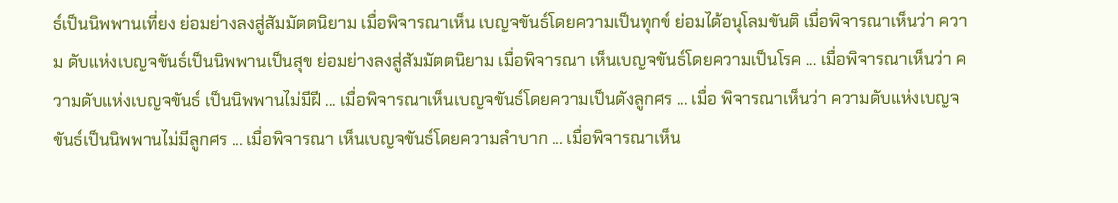ธ์เป็นนิพพานเที่ยง ย่อมย่างลงสู่สัมมัตตนิยาม เมื่อพิจารณาเห็น เบญจขันธ์โดยความเป็นทุกข์ ย่อมได้อนุโลมขันติ เมื่อพิจารณาเห็นว่า ความ ดับแห่งเบญจขันธ์เป็นนิพพานเป็นสุข ย่อมย่างลงสู่สัมมัตตนิยาม เมื่อพิจารณา เห็นเบญจขันธ์โดยความเป็นโรค ... เมื่อพิจารณาเห็นว่า ความดับแห่งเบญจขันธ์ เป็นนิพพานไม่มีฝี ... เมื่อพิจารณาเห็นเบญจขันธ์โดยความเป็นดังลูกศร ... เมื่อ พิจารณาเห็นว่า ความดับแห่งเบญจขันธ์เป็นนิพพานไม่มีลูกศร ... เมื่อพิจารณา เห็นเบญจขันธ์โดยความลำบาก ... เมื่อพิจารณาเห็น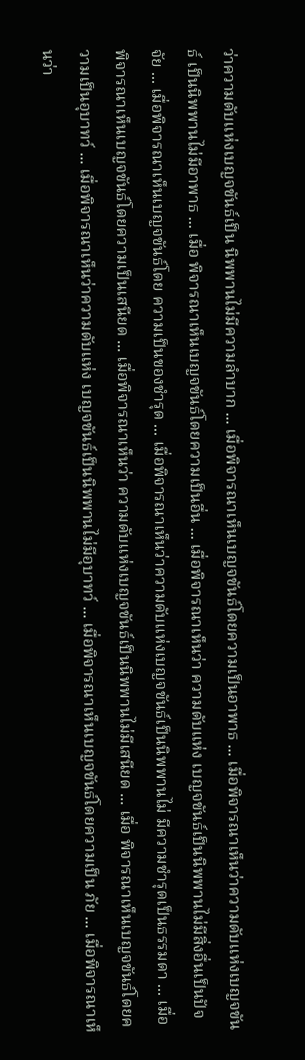ว่าความดับแห่งเบญจขันธ์เป็น นิพพานไม่มีความลำบาก ... เมื่อพิจารณาเห็นเบญจขันธ์โดยความเป็นอาพาธ ... เมื่อพิจารณาเห็นว่าความดับแห่งเบญจขันธ์ เป็นนิพพานไม่มีอาพาธ ... เมื่อ พิจารณาเห็นเบญจขันธ์โดยความเป็นอื่น ... เมื่อพิจารณาเห็นว่า ความดับแห่ง เบญจขันธ์เป็นนิพพานไม่มีสิ่งอื่นเป็นปัจจัย ... เมื่อพิจารณาเห็นเบญจขันธ์โดย ความเป็นของชำรุด ... เมื่อพิจารณาเห็นว่าความดับแห่งเบญจขันธ์เป็นนิพพานไม่ มีความชำรุดเป็นธรรมดา ... เมื่อพิจารณาเห็นเบญจขันธ์โดยความเป็นเสนียด ... เมื่อพิจารณาเห็นว่า ความดับแห่งเบญจขันธ์เป็นนิพพานไม่มีเสนียด ... เมื่อ พิจารณาเห็นเบญจขันธ์โดยความเป็นอุบาทว์ ... เมื่อพิจารณาเห็นว่าความดับแห่ง เบญจขันธ์เป็นนิพพานไม่มีอุบาทว์ ... เมื่อพิจารณาเห็นเบญจขันธ์โดยความเป็น ภัย ... เมื่อพิจารณาเห็นว่า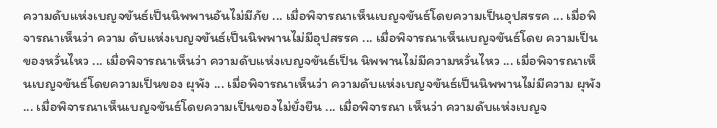ความดับแห่งเบญจขันธ์เป็นนิพพานอันไม่มีภัย ... เมื่อพิจารณาเห็นเบญจขันธ์โดยความเป็นอุปสรรค ... เมื่อพิจารณาเห็นว่า ความ ดับแห่งเบญจขันธ์เป็นนิพพานไม่มีอุปสรรค ... เมื่อพิจารณาเห็นเบญจขันธ์โดย ความเป็นของหวั่นไหว ... เมื่อพิจารณาเห็นว่า ความดับแห่งเบญจขันธ์เป็น นิพพานไม่มีความหวั่นไหว ... เมื่อพิจารณาเห็นเบญจขันธ์โดยความเป็นของ ผุพัง ... เมื่อพิจารณาเห็นว่า ความดับแห่งเบญจขันธ์เป็นนิพพานไม่มีความ ผุพัง ... เมื่อพิจารณาเห็นเบญจขันธ์โดยความเป็นของไม่ยั่งยืน ... เมื่อพิจารณา เห็นว่า ความดับแห่งเบญจ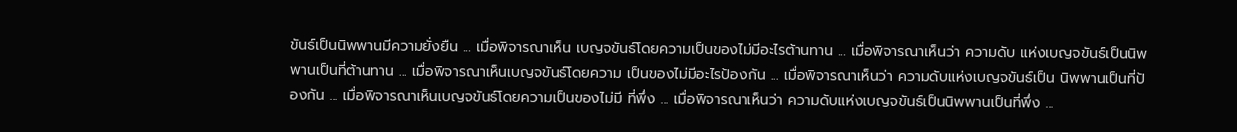ขันธ์เป็นนิพพานมีความยั่งยืน ... เมื่อพิจารณาเห็น เบญจขันธ์โดยความเป็นของไม่มีอะไรต้านทาน ... เมื่อพิจารณาเห็นว่า ความดับ แห่งเบญจขันธ์เป็นนิพพานเป็นที่ต้านทาน ... เมื่อพิจารณาเห็นเบญจขันธ์โดยความ เป็นของไม่มีอะไรป้องกัน ... เมื่อพิจารณาเห็นว่า ความดับแห่งเบญจขันธ์เป็น นิพพานเป็นที่ป้องกัน ... เมื่อพิจารณาเห็นเบญจขันธ์โดยความเป็นของไม่มี ที่พึ่ง ... เมื่อพิจารณาเห็นว่า ความดับแห่งเบญจขันธ์เป็นนิพพานเป็นที่พึ่ง ...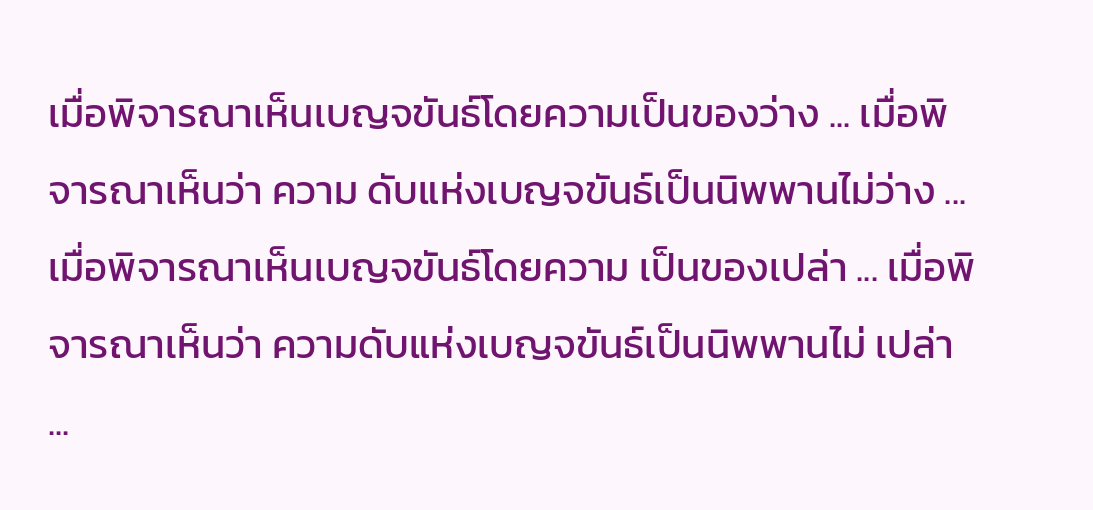เมื่อพิจารณาเห็นเบญจขันธ์โดยความเป็นของว่าง ... เมื่อพิจารณาเห็นว่า ความ ดับแห่งเบญจขันธ์เป็นนิพพานไม่ว่าง ... เมื่อพิจารณาเห็นเบญจขันธ์โดยความ เป็นของเปล่า ... เมื่อพิจารณาเห็นว่า ความดับแห่งเบญจขันธ์เป็นนิพพานไม่ เปล่า ...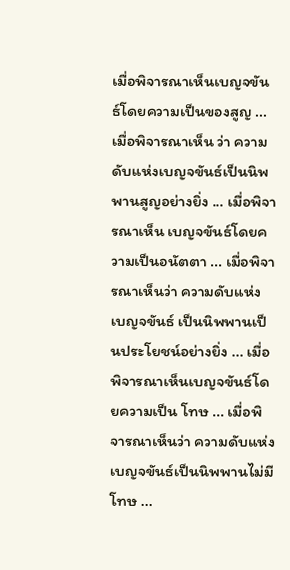เมื่อพิจารณาเห็นเบญจขันธ์โดยความเป็นของสูญ ... เมื่อพิจารณาเห็น ว่า ความดับแห่งเบญจขันธ์เป็นนิพพานสูญอย่างยิ่ง ... เมื่อพิจารณาเห็น เบญจขันธ์โดยความเป็นอนัตตา ... เมื่อพิจารณาเห็นว่า ความดับแห่งเบญจขันธ์ เป็นนิพพานเป็นประโยชน์อย่างยิ่ง ... เมื่อพิจารณาเห็นเบญจขันธ์โดยความเป็น โทษ ... เมื่อพิจารณาเห็นว่า ความดับแห่งเบญจขันธ์เป็นนิพพานไม่มีโทษ ...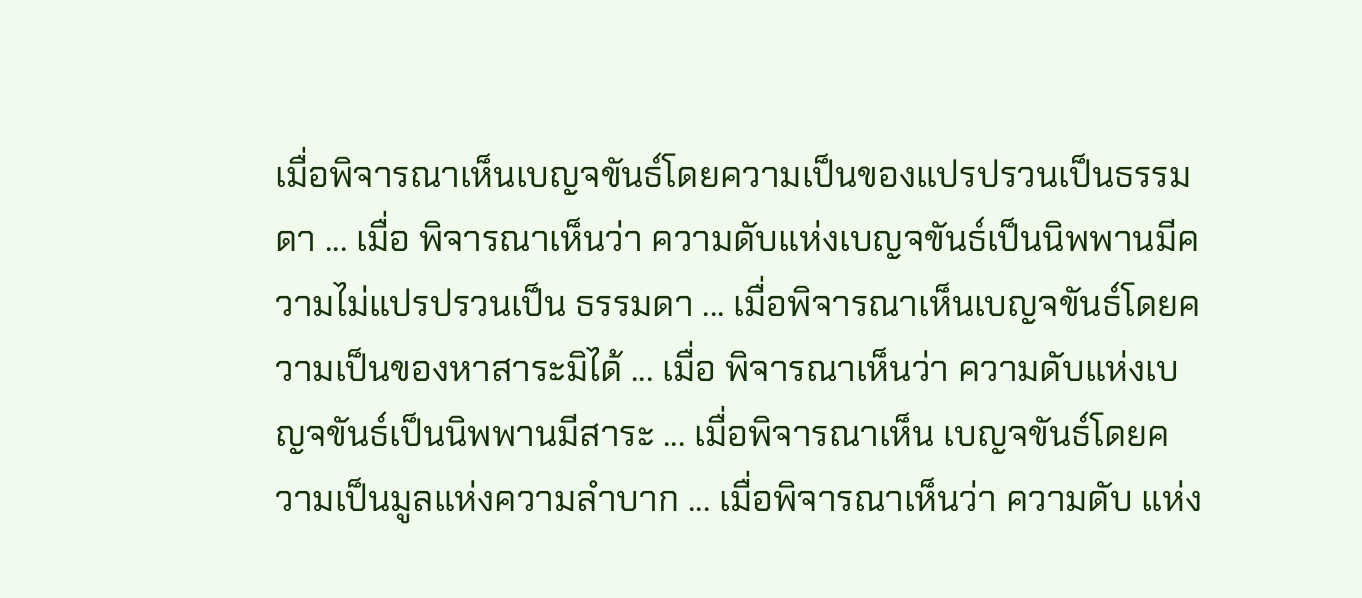เมื่อพิจารณาเห็นเบญจขันธ์โดยความเป็นของแปรปรวนเป็นธรรมดา ... เมื่อ พิจารณาเห็นว่า ความดับแห่งเบญจขันธ์เป็นนิพพานมีความไม่แปรปรวนเป็น ธรรมดา ... เมื่อพิจารณาเห็นเบญจขันธ์โดยความเป็นของหาสาระมิได้ ... เมื่อ พิจารณาเห็นว่า ความดับแห่งเบญจขันธ์เป็นนิพพานมีสาระ ... เมื่อพิจารณาเห็น เบญจขันธ์โดยความเป็นมูลแห่งความลำบาก ... เมื่อพิจารณาเห็นว่า ความดับ แห่ง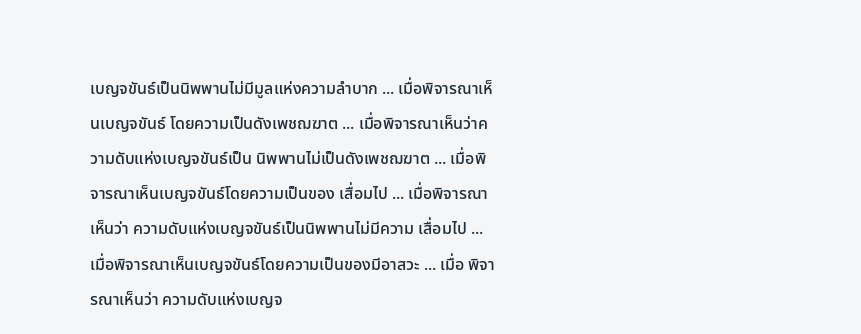เบญจขันธ์เป็นนิพพานไม่มีมูลแห่งความลำบาก ... เมื่อพิจารณาเห็นเบญจขันธ์ โดยความเป็นดังเพชฌฆาต ... เมื่อพิจารณาเห็นว่าความดับแห่งเบญจขันธ์เป็น นิพพานไม่เป็นดังเพชฌฆาต ... เมื่อพิจารณาเห็นเบญจขันธ์โดยความเป็นของ เสื่อมไป ... เมื่อพิจารณาเห็นว่า ความดับแห่งเบญจขันธ์เป็นนิพพานไม่มีความ เสื่อมไป ... เมื่อพิจารณาเห็นเบญจขันธ์โดยความเป็นของมีอาสวะ ... เมื่อ พิจารณาเห็นว่า ความดับแห่งเบญจ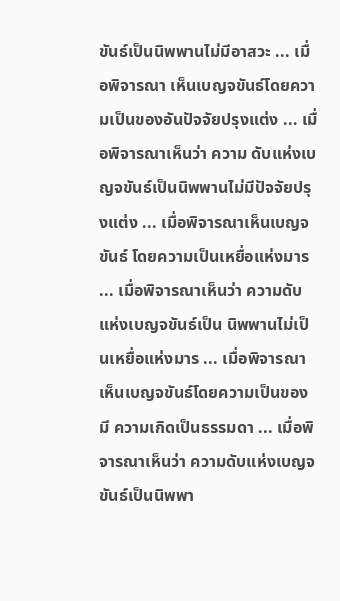ขันธ์เป็นนิพพานไม่มีอาสวะ ... เมื่อพิจารณา เห็นเบญจขันธ์โดยความเป็นของอันปัจจัยปรุงแต่ง ... เมื่อพิจารณาเห็นว่า ความ ดับแห่งเบญจขันธ์เป็นนิพพานไม่มีปัจจัยปรุงแต่ง ... เมื่อพิจารณาเห็นเบญจขันธ์ โดยความเป็นเหยื่อแห่งมาร ... เมื่อพิจารณาเห็นว่า ความดับแห่งเบญจขันธ์เป็น นิพพานไม่เป็นเหยื่อแห่งมาร ... เมื่อพิจารณาเห็นเบญจขันธ์โดยความเป็นของมี ความเกิดเป็นธรรมดา ... เมื่อพิจารณาเห็นว่า ความดับแห่งเบญจขันธ์เป็นนิพพา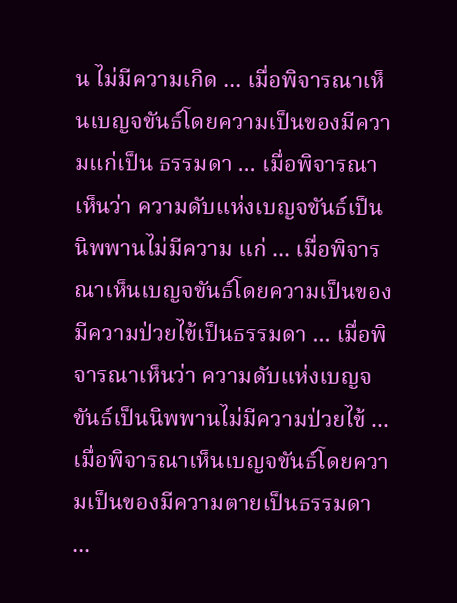น ไม่มีความเกิด ... เมื่อพิจารณาเห็นเบญจขันธ์โดยความเป็นของมีความแก่เป็น ธรรมดา ... เมื่อพิจารณาเห็นว่า ความดับแห่งเบญจขันธ์เป็นนิพพานไม่มีความ แก่ ... เมื่อพิจารณาเห็นเบญจขันธ์โดยความเป็นของมีความป่วยไข้เป็นธรรมดา ... เมื่อพิจารณาเห็นว่า ความดับแห่งเบญจขันธ์เป็นนิพพานไม่มีความป่วยไข้ ... เมื่อพิจารณาเห็นเบญจขันธ์โดยความเป็นของมีความตายเป็นธรรมดา ...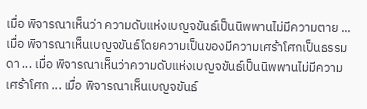เมื่อ พิจารณาเห็นว่า ความดับแห่งเบญจขันธ์เป็นนิพพานไม่มีความตาย ... เมื่อ พิจารณาเห็นเบญจขันธ์โดยความเป็นของมีความเศร้าโศกเป็นธรรมดา ... เมื่อ พิจารณาเห็นว่าความดับแห่งเบญจขันธ์เป็นนิพพานไม่มีความเศร้าโศก ... เมื่อ พิจารณาเห็นเบญจขันธ์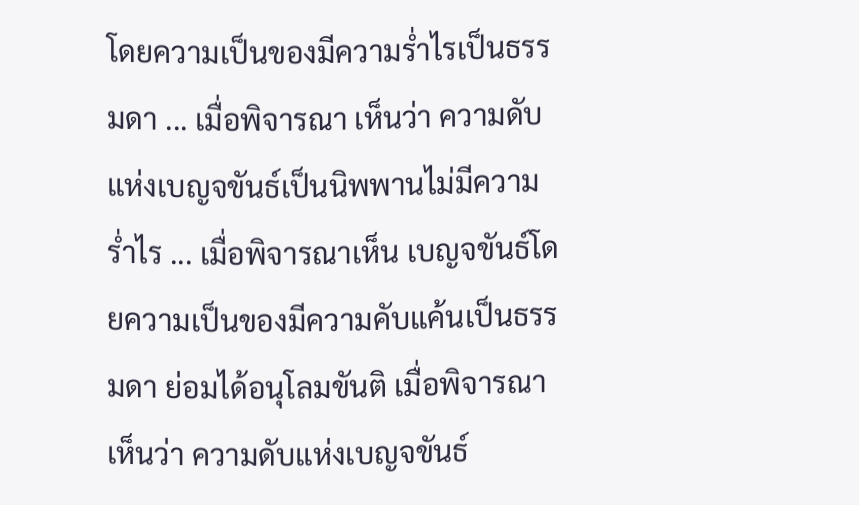โดยความเป็นของมีความร่ำไรเป็นธรรมดา ... เมื่อพิจารณา เห็นว่า ความดับแห่งเบญจขันธ์เป็นนิพพานไม่มีความร่ำไร ... เมื่อพิจารณาเห็น เบญจขันธ์โดยความเป็นของมีความคับแค้นเป็นธรรมดา ย่อมได้อนุโลมขันติ เมื่อพิจารณาเห็นว่า ความดับแห่งเบญจขันธ์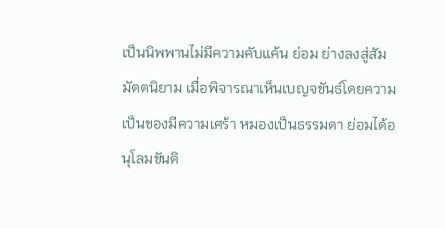เป็นนิพพานไม่มีความคับแค้น ย่อม ย่างลงสู่สัมมัตตนิยาม เมื่อพิจารณาเห็นเบญจขันธ์โดยความเป็นของมีความเศร้า หมองเป็นธรรมดา ย่อมได้อนุโลมขันติ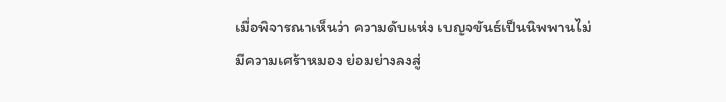เมื่อพิจารณาเห็นว่า ความดับแห่ง เบญจขันธ์เป็นนิพพานไม่มีความเศร้าหมอง ย่อมย่างลงสู่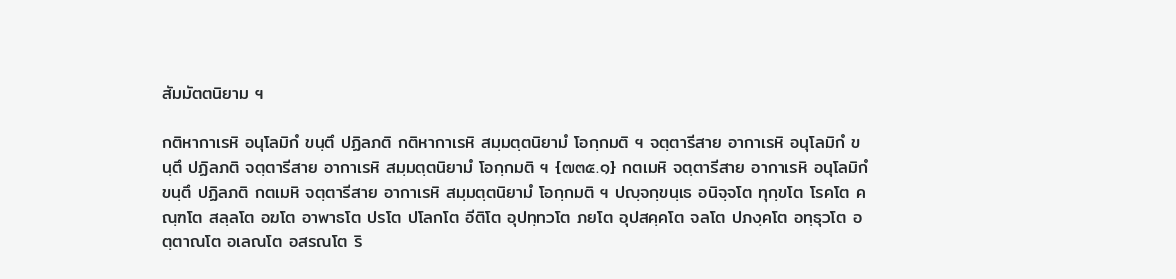สัมมัตตนิยาม ฯ

กติหากาเรหิ อนุโลมิกํ ขนฺตึ ปฏิลภติ กติหากาเรหิ สมฺมตฺตนิยามํ โอกฺกมติ ฯ จตฺตารีสาย อากาเรหิ อนุโลมิกํ ขนฺตึ ปฏิลภติ จตฺตารีสาย อากาเรหิ สมฺมตฺตนิยามํ โอกฺกมติ ฯ {๗๓๕.๑} กตเมหิ จตฺตารีสาย อากาเรหิ อนุโลมิกํ ขนฺตึ ปฏิลภติ กตเมหิ จตฺตารีสาย อากาเรหิ สมฺมตฺตนิยามํ โอกฺกมติ ฯ ปญฺจกฺขนฺเธ อนิจฺจโต ทุกฺขโต โรคโต คณฺฑโต สลฺลโต อฆโต อาพาธโต ปรโต ปโลกโต อีติโต อุปทฺทวโต ภยโต อุปสคฺคโต จลโต ปภงฺคโต อทฺธุวโต อตฺตาณโต อเลณโต อสรณโต ริ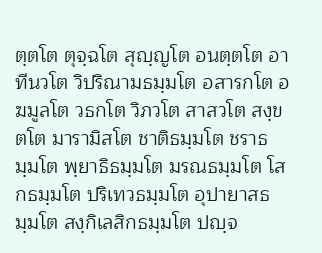ตฺตโต ตุจฺฉโต สุญฺญโต อนตฺตโต อาทีนวโต วิปริณามธมฺมโต อสารกโต อฆมูลโต วธกโต วิภวโต สาสวโต สงฺขตโต มารามิสโต ชาติธมฺมโต ชราธมฺมโต พฺยาธิธมฺมโต มรณธมฺมโต โสกธมฺมโต ปริเทวธมฺมโต อุปายาสธมฺมโต สงฺกิเลสิกธมฺมโต ปญฺจ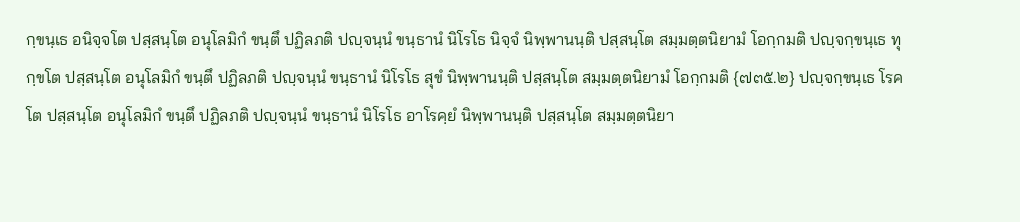กฺขนฺเธ อนิจฺจโต ปสฺสนฺโต อนุโลมิกํ ขนฺตึ ปฏิลภติ ปญฺจนฺนํ ขนฺธานํ นิโรโธ นิจฺจํ นิพฺพานนฺติ ปสฺสนฺโต สมฺมตฺตนิยามํ โอกฺกมติ ปญฺจกฺขนฺเธ ทุกฺขโต ปสฺสนฺโต อนุโลมิกํ ขนฺตึ ปฏิลภติ ปญฺจนฺนํ ขนฺธานํ นิโรโธ สุขํ นิพฺพานนฺติ ปสฺสนฺโต สมฺมตฺตนิยามํ โอกฺกมติ {๗๓๕.๒} ปญฺจกฺขนฺเธ โรคโต ปสฺสนฺโต อนุโลมิกํ ขนฺตึ ปฏิลภติ ปญฺจนฺนํ ขนฺธานํ นิโรโธ อาโรคฺยํ นิพฺพานนฺติ ปสฺสนฺโต สมฺมตฺตนิยา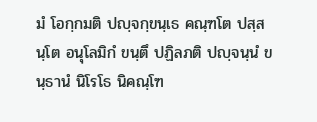มํ โอกฺกมติ ปญฺจกฺขนฺเธ คณฺฑโต ปสฺสนฺโต อนุโลมิกํ ขนฺตึ ปฏิลภติ ปญฺจนฺนํ ขนฺธานํ นิโรโธ นิคณฺโฑ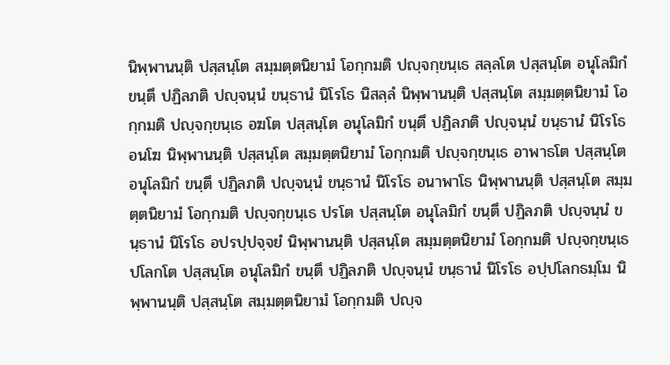นิพฺพานนฺติ ปสฺสนฺโต สมฺมตฺตนิยามํ โอกฺกมติ ปญฺจกฺขนฺเธ สลฺลโต ปสฺสนฺโต อนุโลมิกํ ขนฺตึ ปฏิลภติ ปญฺจนฺนํ ขนฺธานํ นิโรโธ นิสลฺลํ นิพฺพานนฺติ ปสฺสนฺโต สมฺมตฺตนิยามํ โอกฺกมติ ปญฺจกฺขนฺเธ อฆโต ปสฺสนฺโต อนุโลมิกํ ขนฺตึ ปฏิลภติ ปญฺจนฺนํ ขนฺธานํ นิโรโธ อนโฆ นิพฺพานนฺติ ปสฺสนฺโต สมฺมตฺตนิยามํ โอกฺกมติ ปญฺจกฺขนฺเธ อาพาธโต ปสฺสนฺโต อนุโลมิกํ ขนฺตึ ปฏิลภติ ปญฺจนฺนํ ขนฺธานํ นิโรโธ อนาพาโธ นิพฺพานนฺติ ปสฺสนฺโต สมฺมตฺตนิยามํ โอกฺกมติ ปญฺจกฺขนฺเธ ปรโต ปสฺสนฺโต อนุโลมิกํ ขนฺตึ ปฏิลภติ ปญฺจนฺนํ ขนฺธานํ นิโรโธ อปรปฺปจฺจยํ นิพฺพานนฺติ ปสฺสนฺโต สมฺมตฺตนิยามํ โอกฺกมติ ปญฺจกฺขนฺเธ ปโลกโต ปสฺสนฺโต อนุโลมิกํ ขนฺตึ ปฏิลภติ ปญฺจนฺนํ ขนฺธานํ นิโรโธ อปฺปโลกธมฺโม นิพฺพานนฺติ ปสฺสนฺโต สมฺมตฺตนิยามํ โอกฺกมติ ปญฺจ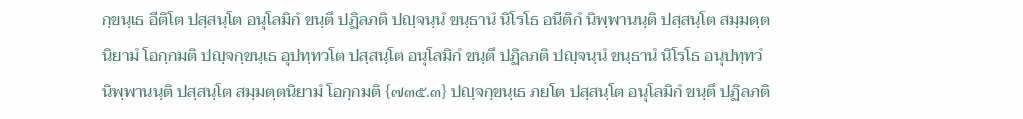กฺขนฺเธ อีติโต ปสฺสนฺโต อนุโลมิกํ ขนฺตึ ปฏิลภติ ปญฺจนฺนํ ขนฺธานํ นิโรโธ อนีติกํ นิพฺพานนฺติ ปสฺสนฺโต สมฺมตฺตนิยามํ โอกฺกมติ ปญฺจกฺขนฺเธ อุปทฺทวโต ปสฺสนฺโต อนุโลมิกํ ขนฺตึ ปฏิลภติ ปญฺจนฺนํ ขนฺธานํ นิโรโธ อนุปทฺทวํ นิพฺพานนฺติ ปสฺสนฺโต สมฺมตฺตนิยามํ โอกฺกมติ {๗๓๕.๓} ปญฺจกฺขนฺเธ ภยโต ปสฺสนฺโต อนุโลมิกํ ขนฺตึ ปฏิลภติ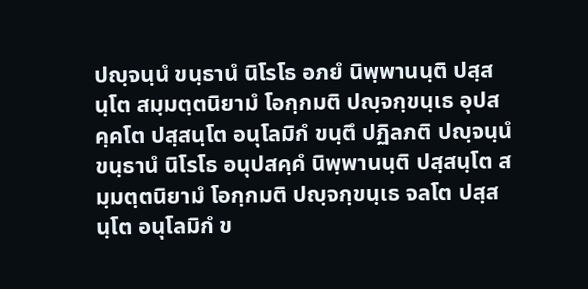ปญฺจนฺนํ ขนฺธานํ นิโรโธ อภยํ นิพฺพานนฺติ ปสฺสนฺโต สมฺมตฺตนิยามํ โอกฺกมติ ปญฺจกฺขนฺเธ อุปสคฺคโต ปสฺสนฺโต อนุโลมิกํ ขนฺตึ ปฏิลภติ ปญฺจนฺนํ ขนฺธานํ นิโรโธ อนุปสคฺคํ นิพฺพานนฺติ ปสฺสนฺโต สมฺมตฺตนิยามํ โอกฺกมติ ปญฺจกฺขนฺเธ จลโต ปสฺสนฺโต อนุโลมิกํ ข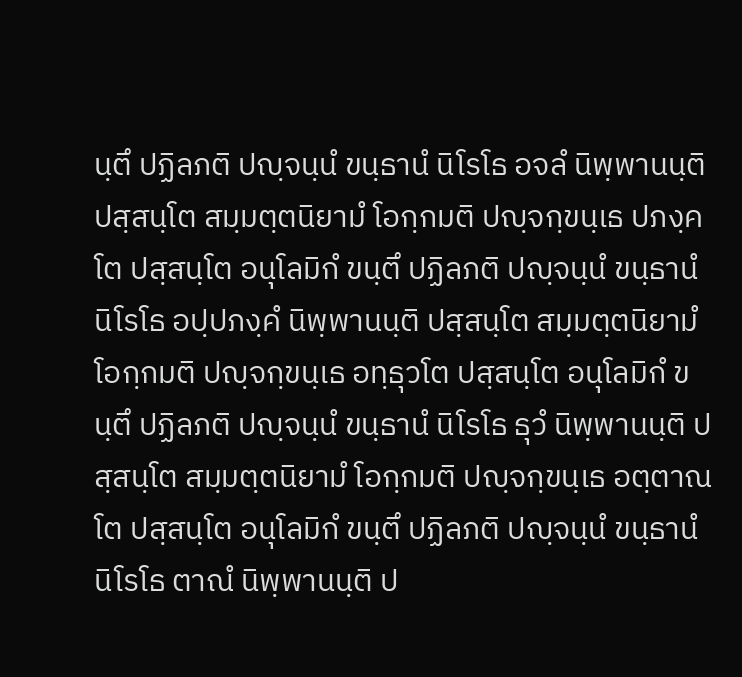นฺตึ ปฏิลภติ ปญฺจนฺนํ ขนฺธานํ นิโรโธ อจลํ นิพฺพานนฺติ ปสฺสนฺโต สมฺมตฺตนิยามํ โอกฺกมติ ปญฺจกฺขนฺเธ ปภงฺคโต ปสฺสนฺโต อนุโลมิกํ ขนฺตึ ปฏิลภติ ปญฺจนฺนํ ขนฺธานํ นิโรโธ อปฺปภงฺคํ นิพฺพานนฺติ ปสฺสนฺโต สมฺมตฺตนิยามํ โอกฺกมติ ปญฺจกฺขนฺเธ อทฺธุวโต ปสฺสนฺโต อนุโลมิกํ ขนฺตึ ปฏิลภติ ปญฺจนฺนํ ขนฺธานํ นิโรโธ ธุวํ นิพฺพานนฺติ ปสฺสนฺโต สมฺมตฺตนิยามํ โอกฺกมติ ปญฺจกฺขนฺเธ อตฺตาณโต ปสฺสนฺโต อนุโลมิกํ ขนฺตึ ปฏิลภติ ปญฺจนฺนํ ขนฺธานํ นิโรโธ ตาณํ นิพฺพานนฺติ ป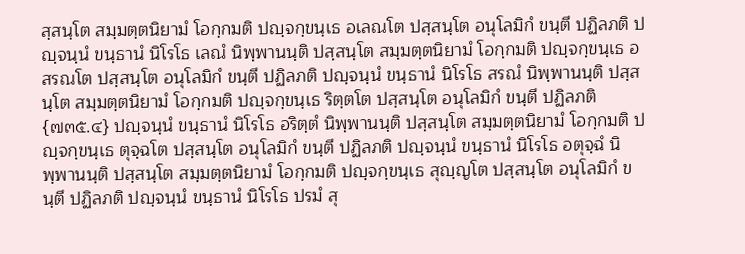สฺสนฺโต สมฺมตฺตนิยามํ โอกฺกมติ ปญฺจกฺขนฺเธ อเลณโต ปสฺสนฺโต อนุโลมิกํ ขนฺตึ ปฏิลภติ ปญฺจนฺนํ ขนฺธานํ นิโรโธ เลณํ นิพฺพานนฺติ ปสฺสนฺโต สมฺมตฺตนิยามํ โอกฺกมติ ปญฺจกฺขนฺเธ อสรณโต ปสฺสนฺโต อนุโลมิกํ ขนฺตึ ปฏิลภติ ปญฺจนฺนํ ขนฺธานํ นิโรโธ สรณํ นิพฺพานนฺติ ปสฺสนฺโต สมฺมตฺตนิยามํ โอกฺกมติ ปญฺจกฺขนฺเธ ริตฺตโต ปสฺสนฺโต อนุโลมิกํ ขนฺตึ ปฏิลภติ {๗๓๕.๔} ปญฺจนฺนํ ขนฺธานํ นิโรโธ อริตฺตํ นิพฺพานนฺติ ปสฺสนฺโต สมฺมตฺตนิยามํ โอกฺกมติ ปญฺจกฺขนฺเธ ตุจฺฉโต ปสฺสนฺโต อนุโลมิกํ ขนฺตึ ปฏิลภติ ปญฺจนฺนํ ขนฺธานํ นิโรโธ อตุจฺฉํ นิพฺพานนฺติ ปสฺสนฺโต สมฺมตฺตนิยามํ โอกฺกมติ ปญฺจกฺขนฺเธ สุญฺญโต ปสฺสนฺโต อนุโลมิกํ ขนฺตึ ปฏิลภติ ปญฺจนฺนํ ขนฺธานํ นิโรโธ ปรมํ สุ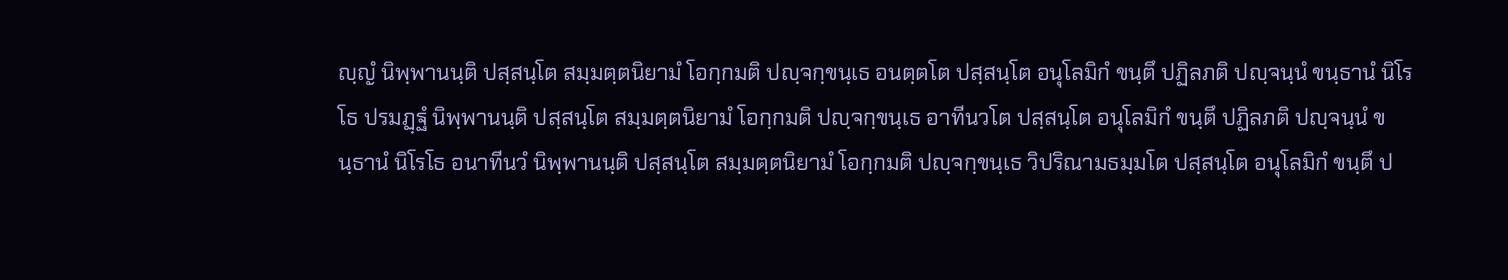ญฺญํ นิพฺพานนฺติ ปสฺสนฺโต สมฺมตฺตนิยามํ โอกฺกมติ ปญฺจกฺขนฺเธ อนตฺตโต ปสฺสนฺโต อนุโลมิกํ ขนฺตึ ปฏิลภติ ปญฺจนฺนํ ขนฺธานํ นิโรโธ ปรมฏฺฐํ นิพฺพานนฺติ ปสฺสนฺโต สมฺมตฺตนิยามํ โอกฺกมติ ปญฺจกฺขนฺเธ อาทีนวโต ปสฺสนฺโต อนุโลมิกํ ขนฺตึ ปฏิลภติ ปญฺจนฺนํ ขนฺธานํ นิโรโธ อนาทีนวํ นิพฺพานนฺติ ปสฺสนฺโต สมฺมตฺตนิยามํ โอกฺกมติ ปญฺจกฺขนฺเธ วิปริณามธมฺมโต ปสฺสนฺโต อนุโลมิกํ ขนฺตึ ป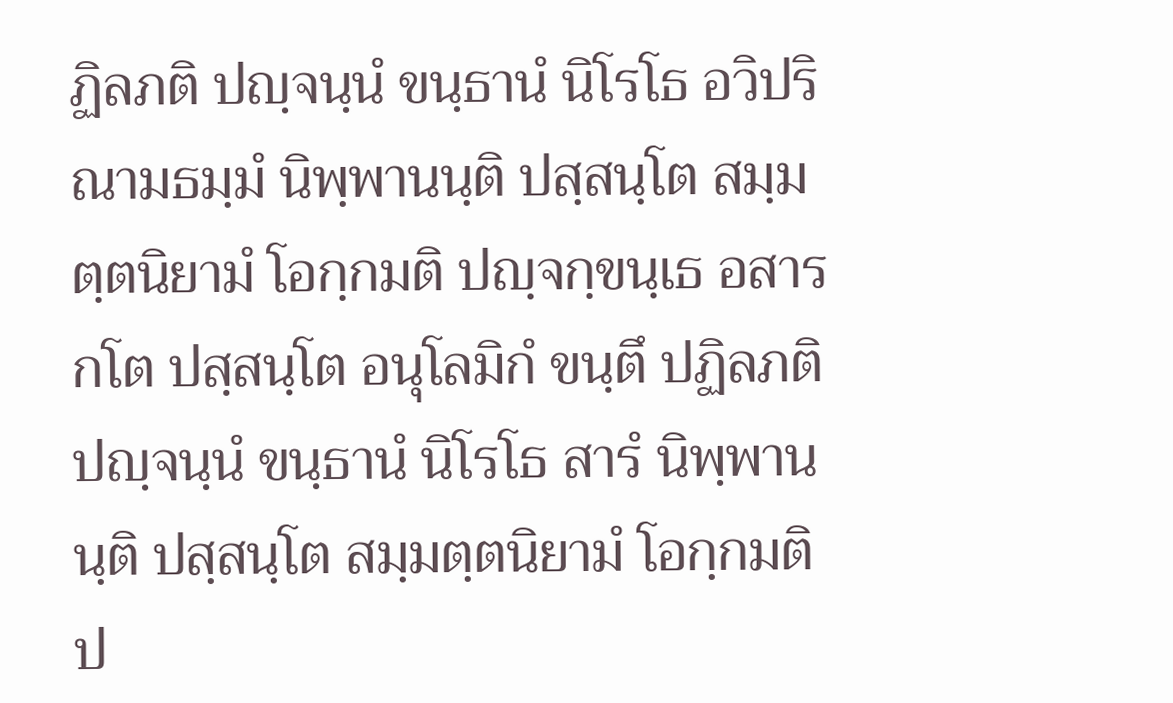ฏิลภติ ปญฺจนฺนํ ขนฺธานํ นิโรโธ อวิปริณามธมฺมํ นิพฺพานนฺติ ปสฺสนฺโต สมฺมตฺตนิยามํ โอกฺกมติ ปญฺจกฺขนฺเธ อสารกโต ปสฺสนฺโต อนุโลมิกํ ขนฺตึ ปฏิลภติ ปญฺจนฺนํ ขนฺธานํ นิโรโธ สารํ นิพฺพานนฺติ ปสฺสนฺโต สมฺมตฺตนิยามํ โอกฺกมติ ป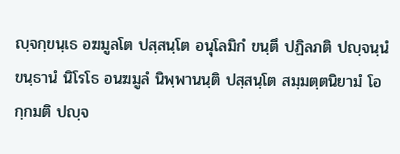ญฺจกฺขนฺเธ อฆมูลโต ปสฺสนฺโต อนุโลมิกํ ขนฺตึ ปฏิลภติ ปญฺจนฺนํ ขนฺธานํ นิโรโธ อนฆมูลํ นิพฺพานนฺติ ปสฺสนฺโต สมฺมตฺตนิยามํ โอกฺกมติ ปญฺจ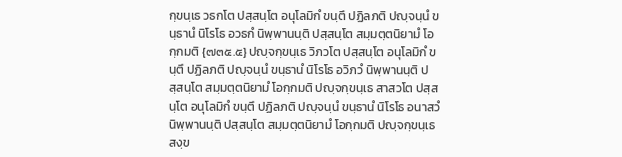กฺขนฺเธ วธกโต ปสฺสนฺโต อนุโลมิกํ ขนฺตึ ปฏิลภติ ปญฺจนฺนํ ขนฺธานํ นิโรโธ อวธกํ นิพฺพานนฺติ ปสฺสนฺโต สมฺมตฺตนิยามํ โอกฺกมติ {๗๓๕.๕} ปญฺจกฺขนฺเธ วิภวโต ปสฺสนฺโต อนุโลมิกํ ขนฺตึ ปฏิลภติ ปญฺจนฺนํ ขนฺธานํ นิโรโธ อวิภวํ นิพฺพานนฺติ ปสฺสนฺโต สมฺมตฺตนิยามํ โอกฺกมติ ปญฺจกฺขนฺเธ สาสวโต ปสฺสนฺโต อนุโลมิกํ ขนฺตึ ปฏิลภติ ปญฺจนฺนํ ขนฺธานํ นิโรโธ อนาสวํ นิพฺพานนฺติ ปสฺสนฺโต สมฺมตฺตนิยามํ โอกฺกมติ ปญฺจกฺขนฺเธ สงฺข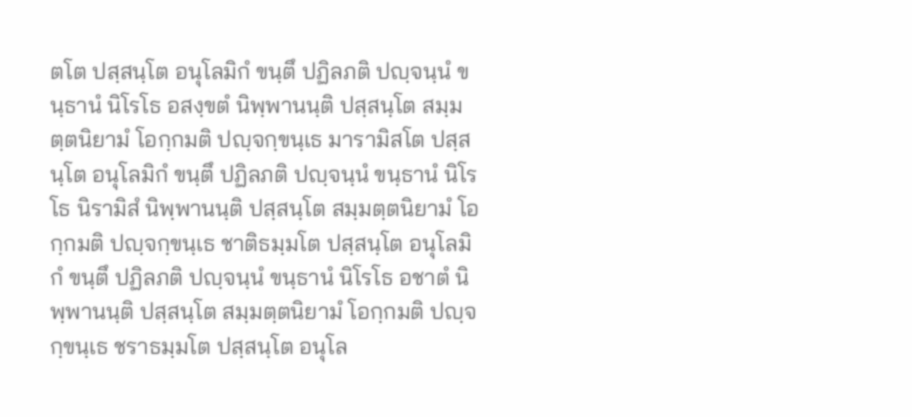ตโต ปสฺสนฺโต อนุโลมิกํ ขนฺตึ ปฏิลภติ ปญฺจนฺนํ ขนฺธานํ นิโรโธ อสงฺขตํ นิพฺพานนฺติ ปสฺสนฺโต สมฺมตฺตนิยามํ โอกฺกมติ ปญฺจกฺขนฺเธ มารามิสโต ปสฺสนฺโต อนุโลมิกํ ขนฺตึ ปฏิลภติ ปญฺจนฺนํ ขนฺธานํ นิโรโธ นิรามิสํ นิพฺพานนฺติ ปสฺสนฺโต สมฺมตฺตนิยามํ โอกฺกมติ ปญฺจกฺขนฺเธ ชาติธมฺมโต ปสฺสนฺโต อนุโลมิกํ ขนฺตึ ปฏิลภติ ปญฺจนฺนํ ขนฺธานํ นิโรโธ อชาตํ นิพฺพานนฺติ ปสฺสนฺโต สมฺมตฺตนิยามํ โอกฺกมติ ปญฺจกฺขนฺเธ ชราธมฺมโต ปสฺสนฺโต อนุโล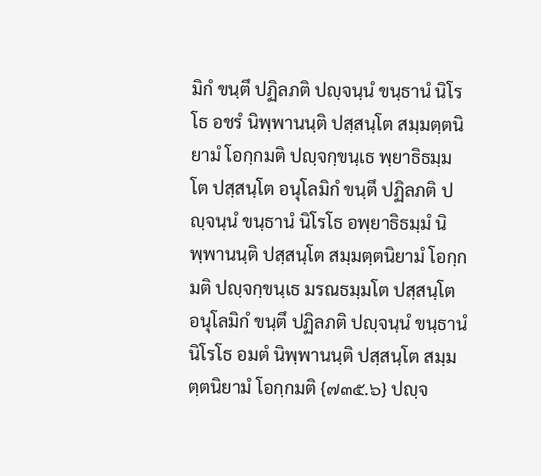มิกํ ขนฺตึ ปฏิลภติ ปญฺจนฺนํ ขนฺธานํ นิโรโธ อชรํ นิพฺพานนฺติ ปสฺสนฺโต สมฺมตฺตนิยามํ โอกฺกมติ ปญฺจกฺขนฺเธ พฺยาธิธมฺมโต ปสฺสนฺโต อนุโลมิกํ ขนฺตึ ปฏิลภติ ปญฺจนฺนํ ขนฺธานํ นิโรโธ อพฺยาธิธมฺมํ นิพฺพานนฺติ ปสฺสนฺโต สมฺมตฺตนิยามํ โอกฺกมติ ปญฺจกฺขนฺเธ มรณธมฺมโต ปสฺสนฺโต อนุโลมิกํ ขนฺตึ ปฏิลภติ ปญฺจนฺนํ ขนฺธานํ นิโรโธ อมตํ นิพฺพานนฺติ ปสฺสนฺโต สมฺมตฺตนิยามํ โอกฺกมติ {๗๓๕.๖} ปญฺจ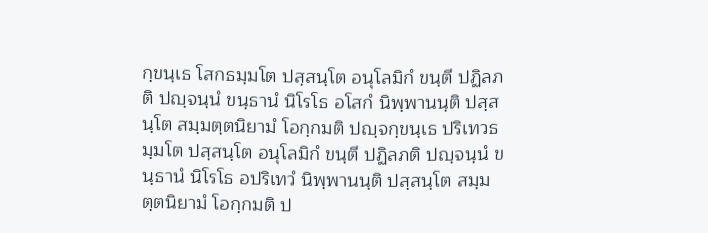กฺขนฺเธ โสกธมฺมโต ปสฺสนฺโต อนุโลมิกํ ขนฺตึ ปฏิลภติ ปญฺจนฺนํ ขนฺธานํ นิโรโธ อโสกํ นิพฺพานนฺติ ปสฺสนฺโต สมฺมตฺตนิยามํ โอกฺกมติ ปญฺจกฺขนฺเธ ปริเทวธมฺมโต ปสฺสนฺโต อนุโลมิกํ ขนฺตึ ปฏิลภติ ปญฺจนฺนํ ขนฺธานํ นิโรโธ อปริเทวํ นิพฺพานนฺติ ปสฺสนฺโต สมฺมตฺตนิยามํ โอกฺกมติ ป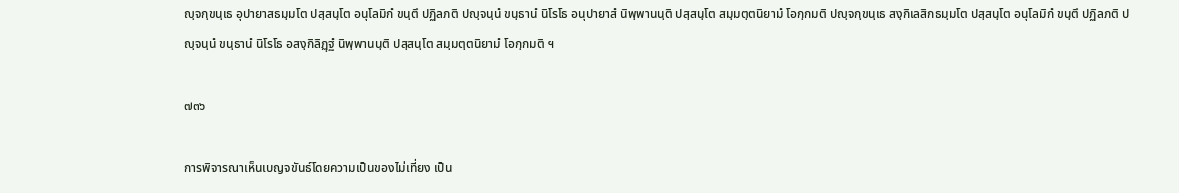ญฺจกฺขนฺเธ อุปายาสธมฺมโต ปสฺสนฺโต อนุโลมิกํ ขนฺตึ ปฏิลภติ ปญฺจนฺนํ ขนฺธานํ นิโรโธ อนุปายาสํ นิพฺพานนฺติ ปสฺสนฺโต สมฺมตฺตนิยามํ โอกฺกมติ ปญฺจกฺขนฺเธ สงฺกิเลสิกธมฺมโต ปสฺสนฺโต อนุโลมิกํ ขนฺตึ ปฏิลภติ ปญฺจนฺนํ ขนฺธานํ นิโรโธ อสงฺกิลิฏฺฐํ นิพฺพานนฺติ ปสฺสนฺโต สมฺมตฺตนิยามํ โอกฺกมติ ฯ

๗๓๖

การพิจารณาเห็นเบญจขันธ์โดยความเป็นของไม่เที่ยง เป็น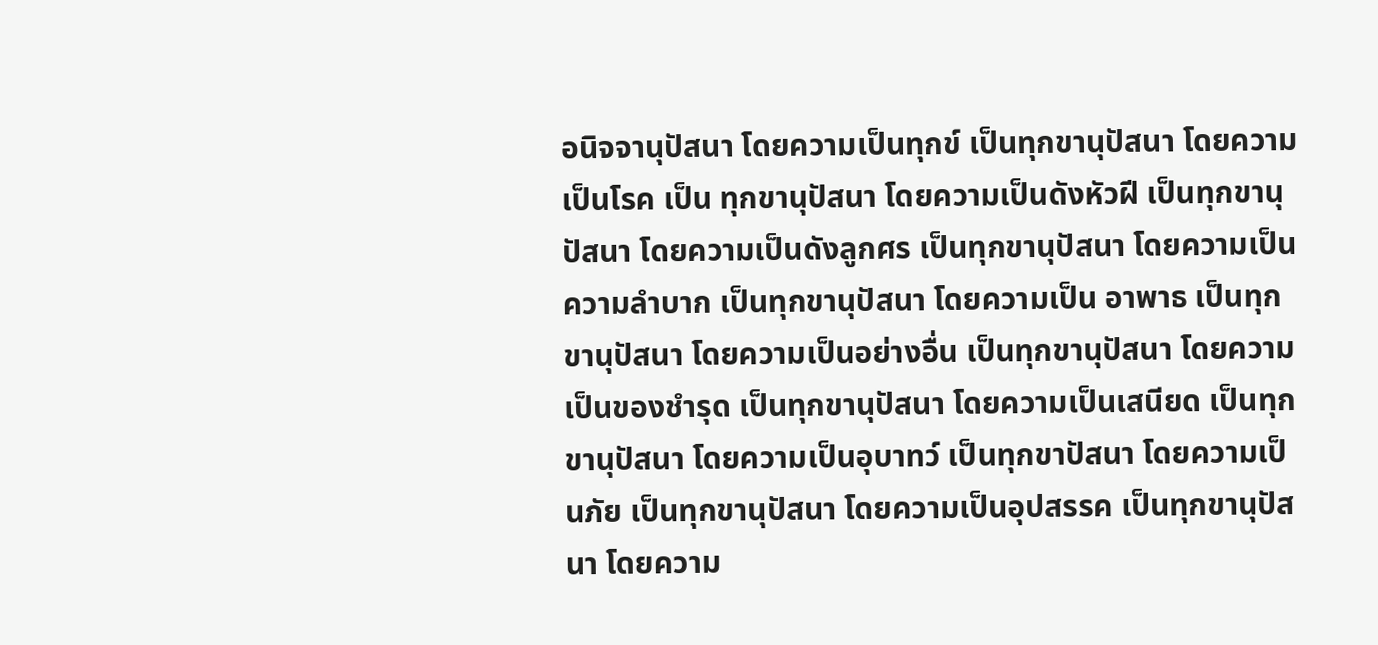อนิจจานุปัสนา โดยความเป็นทุกข์ เป็นทุกขานุปัสนา โดยความเป็นโรค เป็น ทุกขานุปัสนา โดยความเป็นดังหัวฝี เป็นทุกขานุปัสนา โดยความเป็นดังลูกศร เป็นทุกขานุปัสนา โดยความเป็นความลำบาก เป็นทุกขานุปัสนา โดยความเป็น อาพาธ เป็นทุกขานุปัสนา โดยความเป็นอย่างอื่น เป็นทุกขานุปัสนา โดยความ เป็นของชำรุด เป็นทุกขานุปัสนา โดยความเป็นเสนียด เป็นทุกขานุปัสนา โดยความเป็นอุบาทว์ เป็นทุกขาปัสนา โดยความเป็นภัย เป็นทุกขานุปัสนา โดยความเป็นอุปสรรค เป็นทุกขานุปัสนา โดยความ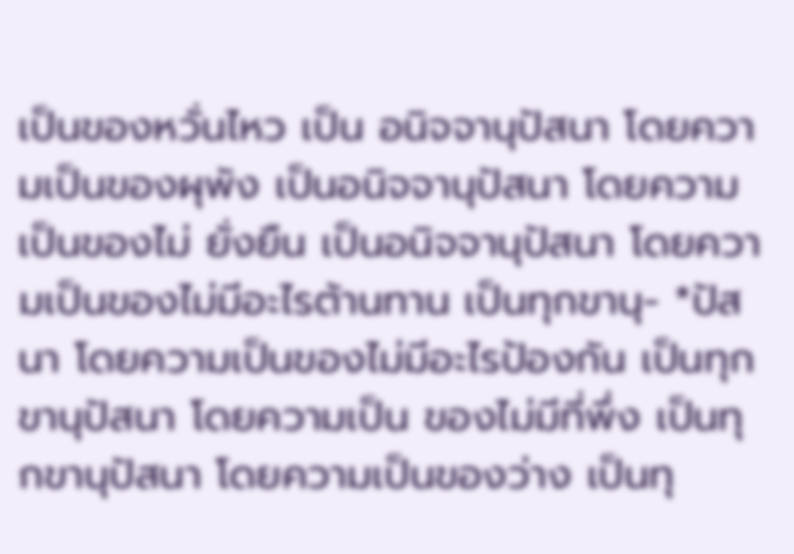เป็นของหวั่นไหว เป็น อนิจจานุปัสนา โดยความเป็นของผุพัง เป็นอนิจจานุปัสนา โดยความเป็นของไม่ ยั่งยืน เป็นอนิจจานุปัสนา โดยความเป็นของไม่มีอะไรต้านทาน เป็นทุกขานุ- *ปัสนา โดยความเป็นของไม่มีอะไรป้องกัน เป็นทุกขานุปัสนา โดยความเป็น ของไม่มีที่พึ่ง เป็นทุกขานุปัสนา โดยความเป็นของว่าง เป็นทุ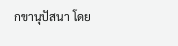กขานุปัสนา โดย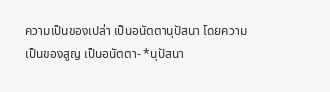ความเป็นของเปล่า เป็นอนัตตานุปัสนา โดยความเป็นของสูญ เป็นอนัตตา- *นุปัสนา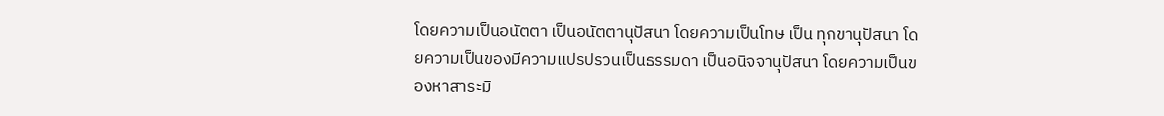โดยความเป็นอนัตตา เป็นอนัตตานุปัสนา โดยความเป็นโทษ เป็น ทุกขานุปัสนา โดยความเป็นของมีความแปรปรวนเป็นธรรมดา เป็นอนิจจานุปัสนา โดยความเป็นของหาสาระมิ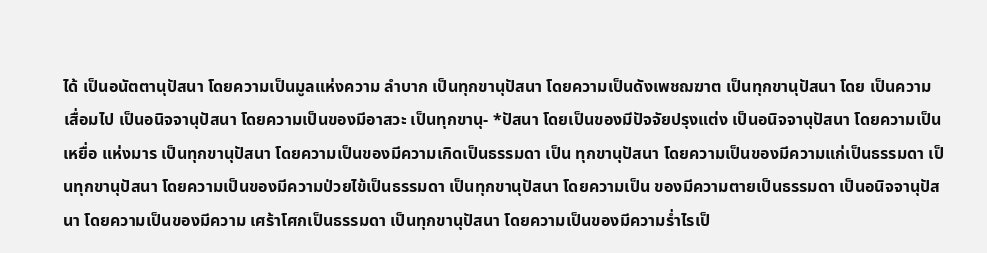ได้ เป็นอนัตตานุปัสนา โดยความเป็นมูลแห่งความ ลำบาก เป็นทุกขานุปัสนา โดยความเป็นดังเพชฌฆาต เป็นทุกขานุปัสนา โดย เป็นความเสื่อมไป เป็นอนิจจานุปัสนา โดยความเป็นของมีอาสวะ เป็นทุกขานุ- *ปัสนา โดยเป็นของมีปัจจัยปรุงแต่ง เป็นอนิจจานุปัสนา โดยความเป็นเหยื่อ แห่งมาร เป็นทุกขานุปัสนา โดยความเป็นของมีความเกิดเป็นธรรมดา เป็น ทุกขานุปัสนา โดยความเป็นของมีความแก่เป็นธรรมดา เป็นทุกขานุปัสนา โดยความเป็นของมีความป่วยไข้เป็นธรรมดา เป็นทุกขานุปัสนา โดยความเป็น ของมีความตายเป็นธรรมดา เป็นอนิจจานุปัสนา โดยความเป็นของมีความ เศร้าโศกเป็นธรรมดา เป็นทุกขานุปัสนา โดยความเป็นของมีความร่ำไรเป็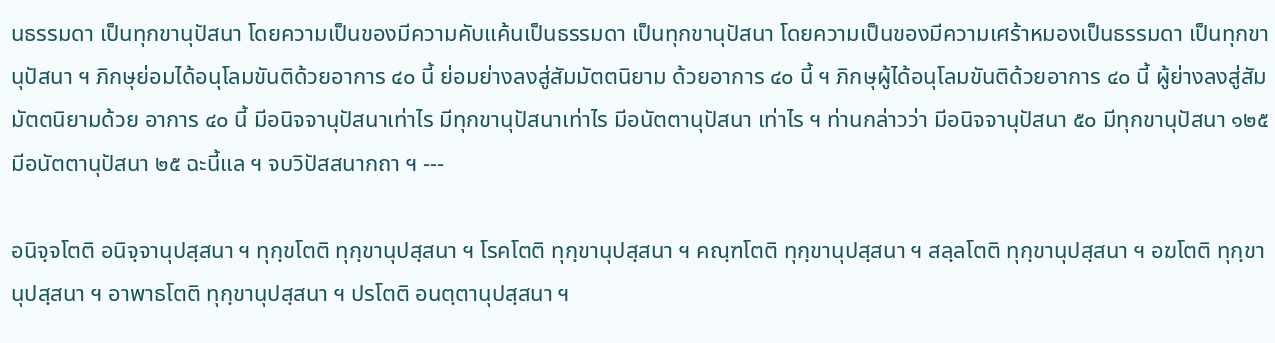นธรรมดา เป็นทุกขานุปัสนา โดยความเป็นของมีความคับแค้นเป็นธรรมดา เป็นทุกขานุปัสนา โดยความเป็นของมีความเศร้าหมองเป็นธรรมดา เป็นทุกขานุปัสนา ฯ ภิกษุย่อมได้อนุโลมขันติด้วยอาการ ๔๐ นี้ ย่อมย่างลงสู่สัมมัตตนิยาม ด้วยอาการ ๔๐ นี้ ฯ ภิกษุผู้ได้อนุโลมขันติด้วยอาการ ๔๐ นี้ ผู้ย่างลงสู่สัมมัตตนิยามด้วย อาการ ๔๐ นี้ มีอนิจจานุปัสนาเท่าไร มีทุกขานุปัสนาเท่าไร มีอนัตตานุปัสนา เท่าไร ฯ ท่านกล่าวว่า มีอนิจจานุปัสนา ๕๐ มีทุกขานุปัสนา ๑๒๕ มีอนัตตานุปัสนา ๒๕ ฉะนี้แล ฯ จบวิปัสสนากถา ฯ ---

อนิจฺจโตติ อนิจฺจานุปสฺสนา ฯ ทุกฺขโตติ ทุกฺขานุปสฺสนา ฯ โรคโตติ ทุกฺขานุปสฺสนา ฯ คณฺฑโตติ ทุกฺขานุปสฺสนา ฯ สลฺลโตติ ทุกฺขานุปสฺสนา ฯ อฆโตติ ทุกฺขานุปสฺสนา ฯ อาพาธโตติ ทุกฺขานุปสฺสนา ฯ ปรโตติ อนตฺตานุปสฺสนา ฯ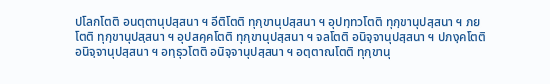ปโลกโตติ อนตฺตานุปสฺสนา ฯ อีติโตติ ทุกฺขานุปสฺสนา ฯ อุปทฺทวโตติ ทุกฺขานุปสฺสนา ฯ ภยโตติ ทุกฺขานุปสฺสนา ฯ อุปสคฺคโตติ ทุกฺขานุปสฺสนา ฯ จลโตติ อนิจฺจานุปสฺสนา ฯ ปภงฺคโตติ อนิจฺจานุปสฺสนา ฯ อทฺธุวโตติ อนิจฺจานุปสฺสนา ฯ อตฺตาณโตติ ทุกฺขานุ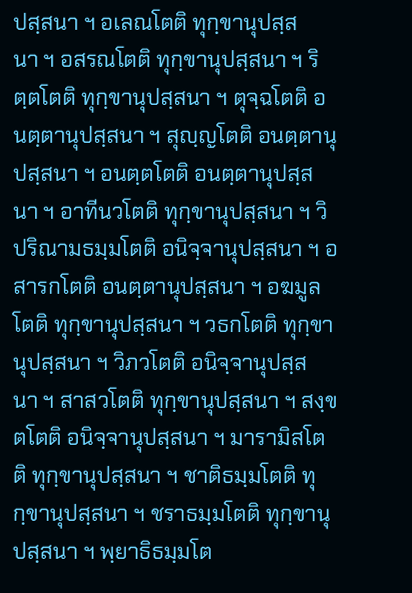ปสฺสนา ฯ อเลณโตติ ทุกฺขานุปสฺสนา ฯ อสรณโตติ ทุกฺขานุปสฺสนา ฯ ริตฺตโตติ ทุกฺขานุปสฺสนา ฯ ตุจฺฉโตติ อนตฺตานุปสฺสนา ฯ สุญฺญโตติ อนตฺตานุปสฺสนา ฯ อนตฺตโตติ อนตฺตานุปสฺสนา ฯ อาทีนวโตติ ทุกฺขานุปสฺสนา ฯ วิปริณามธมฺมโตติ อนิจฺจานุปสฺสนา ฯ อสารกโตติ อนตฺตานุปสฺสนา ฯ อฆมูลโตติ ทุกฺขานุปสฺสนา ฯ วธกโตติ ทุกฺขานุปสฺสนา ฯ วิภวโตติ อนิจฺจานุปสฺสนา ฯ สาสวโตติ ทุกฺขานุปสฺสนา ฯ สงฺขตโตติ อนิจฺจานุปสฺสนา ฯ มารามิสโตติ ทุกฺขานุปสฺสนา ฯ ชาติธมฺมโตติ ทุกฺขานุปสฺสนา ฯ ชราธมฺมโตติ ทุกฺขานุปสฺสนา ฯ พฺยาธิธมฺมโต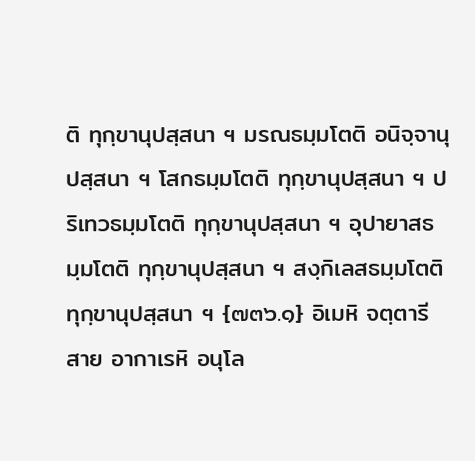ติ ทุกฺขานุปสฺสนา ฯ มรณธมฺมโตติ อนิจฺจานุปสฺสนา ฯ โสกธมฺมโตติ ทุกฺขานุปสฺสนา ฯ ปริเทวธมฺมโตติ ทุกฺขานุปสฺสนา ฯ อุปายาสธมฺมโตติ ทุกฺขานุปสฺสนา ฯ สงฺกิเลสธมฺมโตติ ทุกฺขานุปสฺสนา ฯ {๗๓๖.๑} อิเมหิ จตฺตารีสาย อากาเรหิ อนุโล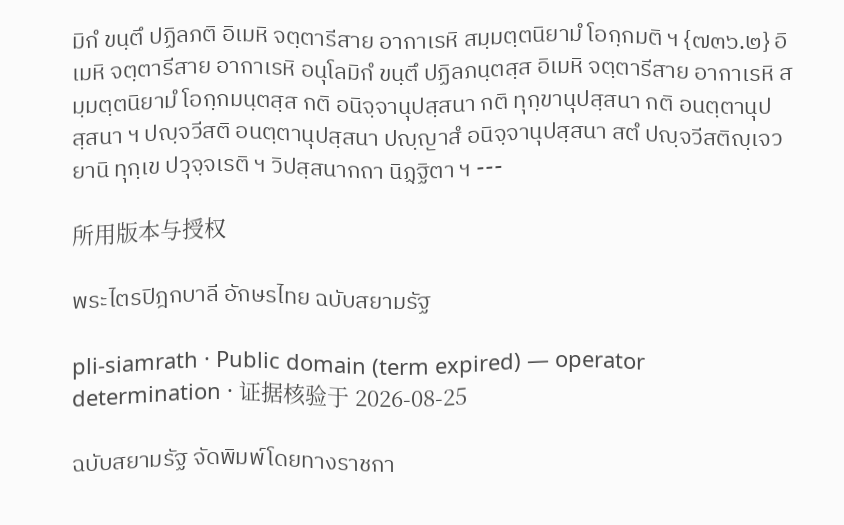มิกํ ขนฺตึ ปฏิลภติ อิเมหิ จตฺตารีสาย อากาเรหิ สมฺมตฺตนิยามํ โอกฺกมติ ฯ {๗๓๖.๒} อิเมหิ จตฺตารีสาย อากาเรหิ อนุโลมิกํ ขนฺตึ ปฏิลภนฺตสฺส อิเมหิ จตฺตารีสาย อากาเรหิ สมฺมตฺตนิยามํ โอกฺกมนฺตสฺส กติ อนิจฺจานุปสฺสนา กติ ทุกฺขานุปสฺสนา กติ อนตฺตานุปสฺสนา ฯ ปญฺจวีสติ อนตฺตานุปสฺสนา ปญฺญาสํ อนิจฺจานุปสฺสนา สตํ ปญฺจวีสติญฺเจว ยานิ ทุกฺเข ปวุจฺจเรติ ฯ วิปสฺสนากถา นิฏฺฐิตา ฯ ---

所用版本与授权

พระไตรปิฎกบาลี อักษรไทย ฉบับสยามรัฐ

pli-siamrath · Public domain (term expired) — operator determination · 证据核验于 2026-08-25

ฉบับสยามรัฐ จัดพิมพ์โดยทางราชกา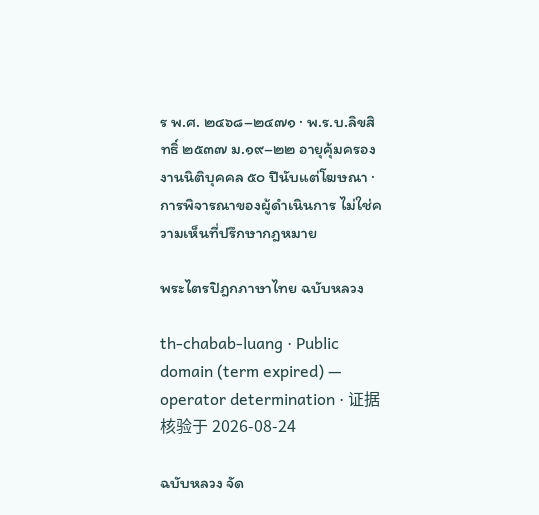ร พ.ศ. ๒๔๖๘–๒๔๗๑ · พ.ร.บ.ลิขสิทธิ์ ๒๕๓๗ ม.๑๙–๒๒ อายุคุ้มครองงานนิติบุคคล ๕๐ ปีนับแต่โฆษณา · การพิจารณาของผู้ดำเนินการ ไม่ใช่ความเห็นที่ปรึกษากฎหมาย

พระไตรปิฎกภาษาไทย ฉบับหลวง

th-chabab-luang · Public domain (term expired) — operator determination · 证据核验于 2026-08-24

ฉบับหลวง จัด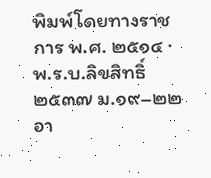พิมพ์โดยทางราชการ พ.ศ. ๒๕๑๔ · พ.ร.บ.ลิขสิทธิ์ ๒๕๓๗ ม.๑๙–๒๒ อา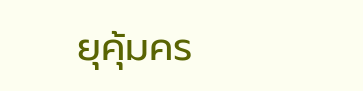ยุคุ้มคร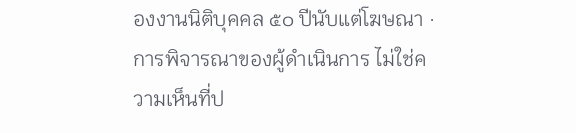องงานนิติบุคคล ๕๐ ปีนับแต่โฆษณา · การพิจารณาของผู้ดำเนินการ ไม่ใช่ความเห็นที่ป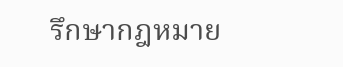รึกษากฎหมาย